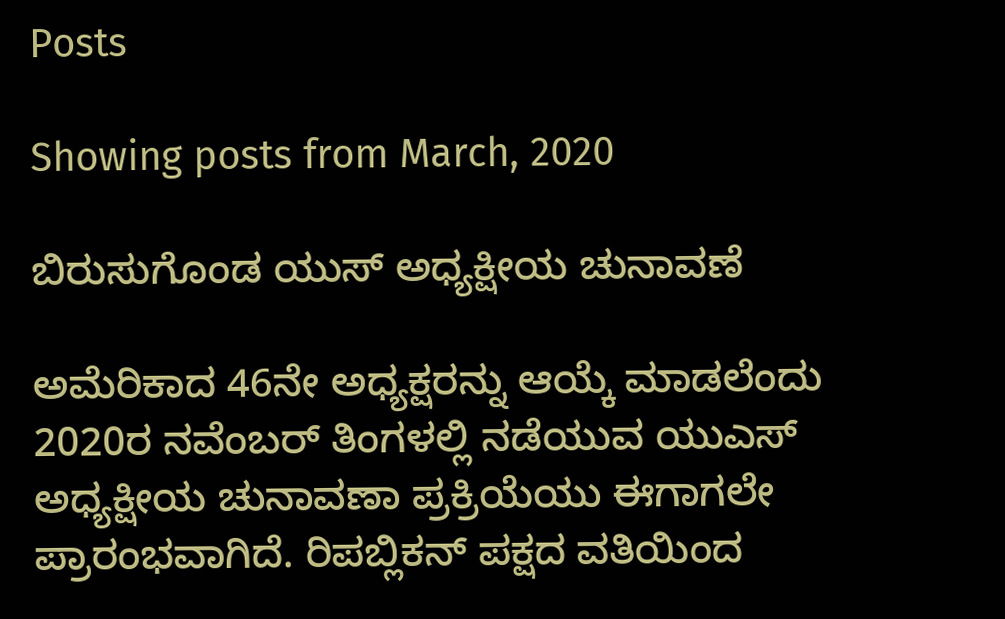Posts

Showing posts from March, 2020

ಬಿರುಸುಗೊಂಡ ಯುಸ್ ಅಧ್ಯಕ್ಷೀಯ ಚುನಾವಣೆ

ಅಮೆರಿಕಾದ 46ನೇ ಅಧ್ಯಕ್ಷರನ್ನು ಆಯ್ಕೆ ಮಾಡಲೆಂದು 2020ರ ನವೆಂಬರ್ ತಿಂಗಳಲ್ಲಿ ನಡೆಯುವ ಯುಎಸ್ ಅಧ್ಯಕ್ಷೀಯ ಚುನಾವಣಾ ಪ್ರಕ್ರಿಯೆಯು ಈಗಾಗಲೇ ಪ್ರಾರಂಭವಾಗಿದೆ. ರಿಪಬ್ಲಿಕನ್ ಪಕ್ಷದ ವತಿಯಿಂದ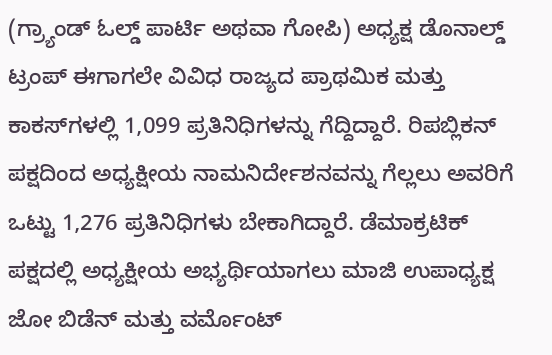(ಗ್ರ್ಯಾಂಡ್ ಓಲ್ಡ್ ಪಾರ್ಟಿ ಅಥವಾ ಗೋಪಿ) ಅಧ್ಯಕ್ಷ ಡೊನಾಲ್ಡ್ ಟ್ರಂಪ್ ಈಗಾಗಲೇ ವಿವಿಧ ರಾಜ್ಯದ ಪ್ರಾಥಮಿಕ ಮತ್ತು ಕಾಕಸ್‌ಗಳಲ್ಲಿ 1,099 ಪ್ರತಿನಿಧಿಗಳನ್ನು ಗೆದ್ದಿದ್ದಾರೆ. ರಿಪಬ್ಲಿಕನ್ ಪಕ್ಷದಿಂದ ಅಧ್ಯಕ್ಷೀಯ ನಾಮನಿರ್ದೇಶನವನ್ನು ಗೆಲ್ಲಲು ಅವರಿಗೆ ಒಟ್ಟು 1,276 ಪ್ರತಿನಿಧಿಗಳು ಬೇಕಾಗಿದ್ದಾರೆ. ಡೆಮಾಕ್ರಟಿಕ್ ಪಕ್ಷದಲ್ಲಿ ಅಧ್ಯಕ್ಷೀಯ ಅಭ್ಯರ್ಥಿಯಾಗಲು ಮಾಜಿ ಉಪಾಧ್ಯಕ್ಷ ಜೋ ಬಿಡೆನ್ ಮತ್ತು ವರ್ಮೊಂಟ್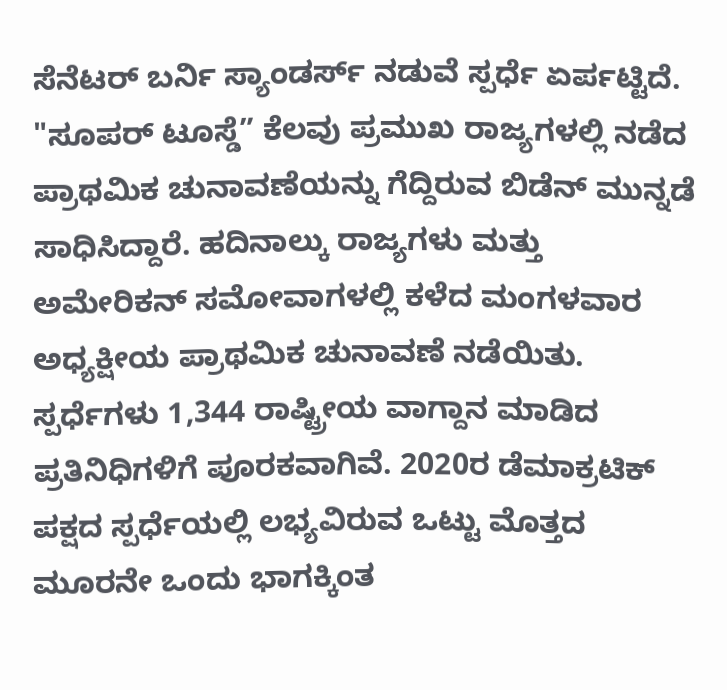ಸೆನೆಟರ್ ಬರ್ನಿ ಸ್ಯಾಂಡರ್ಸ್ ನಡುವೆ ಸ್ಪರ್ಧೆ ಏರ್ಪಟ್ಟಿದೆ. "ಸೂಪರ್ ಟೂಸ್ಡೆ” ಕೆಲವು ಪ್ರಮುಖ ರಾಜ್ಯಗಳಲ್ಲಿ ನಡೆದ ಪ್ರಾಥಮಿಕ ಚುನಾವಣೆಯನ್ನು ಗೆದ್ದಿರುವ ಬಿಡೆನ್ ಮುನ್ನಡೆ ಸಾಧಿಸಿದ್ದಾರೆ. ಹದಿನಾಲ್ಕು ರಾಜ್ಯಗಳು ಮತ್ತು ಅಮೇರಿಕನ್ ಸಮೋವಾಗಳಲ್ಲಿ ಕಳೆದ ಮಂಗಳವಾರ ಅಧ್ಯಕ್ಷೀಯ ಪ್ರಾಥಮಿಕ ಚುನಾವಣೆ ನಡೆಯಿತು. ಸ್ಪರ್ಧೆಗಳು 1,344 ರಾಷ್ಟ್ರೀಯ ವಾಗ್ದಾನ ಮಾಡಿದ ಪ್ರತಿನಿಧಿಗಳಿಗೆ ಪೂರಕವಾಗಿವೆ. 2020ರ ಡೆಮಾಕ್ರಟಿಕ್ ಪಕ್ಷದ ಸ್ಪರ್ಧೆಯಲ್ಲಿ ಲಭ್ಯವಿರುವ ಒಟ್ಟು ಮೊತ್ತದ ಮೂರನೇ ಒಂದು ಭಾಗಕ್ಕಿಂತ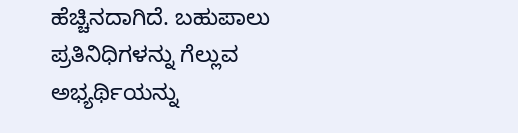ಹೆಚ್ಚಿನದಾಗಿದೆ. ಬಹುಪಾಲು ಪ್ರತಿನಿಧಿಗಳನ್ನು ಗೆಲ್ಲುವ ಅಭ್ಯರ್ಥಿಯನ್ನು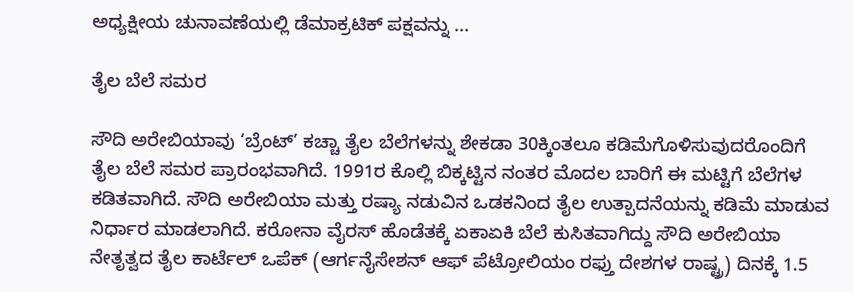ಅಧ್ಯಕ್ಷೀಯ ಚುನಾವಣೆಯಲ್ಲಿ ಡೆಮಾಕ್ರಟಿಕ್ ಪಕ್ಷವನ್ನು ...

ತೈಲ ಬೆಲೆ ಸಮರ

ಸೌದಿ ಅರೇಬಿಯಾವು ‘ಬ್ರೆಂಟ್’ ಕಚ್ಚಾ ತೈಲ ಬೆಲೆಗಳನ್ನು ಶೇಕಡಾ 30ಕ್ಕಿಂತಲೂ ಕಡಿಮೆಗೊಳಿಸುವುದರೊಂದಿಗೆ ತೈಲ ಬೆಲೆ ಸಮರ ಪ್ರಾರಂಭವಾಗಿದೆ. 1991ರ ಕೊಲ್ಲಿ ಬಿಕ್ಕಟ್ಟಿನ ನಂತರ ಮೊದಲ ಬಾರಿಗೆ ಈ ಮಟ್ಟಿಗೆ ಬೆಲೆಗಳ ಕಡಿತವಾಗಿದೆ. ಸೌದಿ ಅರೇಬಿಯಾ ಮತ್ತು ರಷ್ಯಾ ನಡುವಿನ ಒಡಕನಿಂದ ತೈಲ ಉತ್ಪಾದನೆಯನ್ನು ಕಡಿಮೆ ಮಾಡುವ ನಿರ್ಧಾರ ಮಾಡಲಾಗಿದೆ. ಕರೋನಾ ವೈರಸ್ ಹೊಡೆತಕ್ಕೆ ಏಕಾಏಕಿ ಬೆಲೆ ಕುಸಿತವಾಗಿದ್ದು ಸೌದಿ ಅರೇಬಿಯಾ ನೇತೃತ್ವದ ತೈಲ ಕಾರ್ಟೆಲ್ ಒಪೆಕ್ (ಆರ್ಗನೈಸೇಶನ್ ಆಫ್ ಪೆಟ್ರೋಲಿಯಂ ರಫ್ತು ದೇಶಗಳ ರಾಷ್ಟ್ರ) ದಿನಕ್ಕೆ 1.5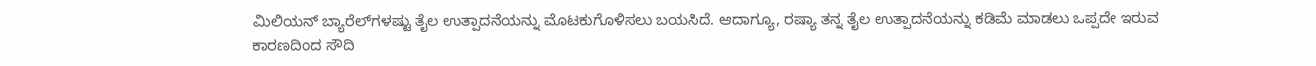ಮಿಲಿಯನ್ ಬ್ಯಾರೆಲ್‌ಗಳಷ್ಟು ತೈಲ ಉತ್ಪಾದನೆಯನ್ನು ಮೊಟಕುಗೊಳಿಸಲು ಬಯಸಿದೆ. ಆದಾಗ್ಯೂ, ರಷ್ಯಾ ತನ್ನ ತೈಲ ಉತ್ಪಾದನೆಯನ್ನು ಕಡಿಮೆ ಮಾಡಲು ಒಪ್ಪದೇ ಇರುವ ಕಾರಣದಿಂದ ಸೌದಿ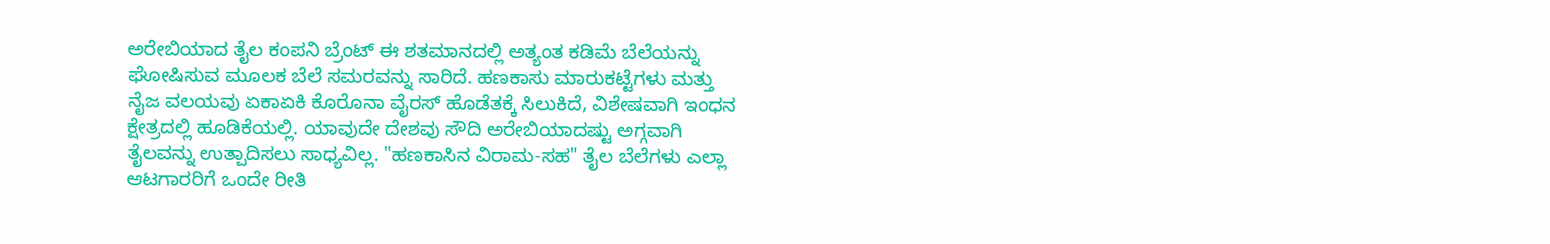ಅರೇಬಿಯಾದ ತೈಲ ಕಂಪನಿ ಬ್ರೆಂಟ್ ಈ ಶತಮಾನದಲ್ಲಿ ಅತ್ಯಂತ ಕಡಿಮೆ ಬೆಲೆಯನ್ನು ಘೋಷಿಸುವ ಮೂಲಕ ಬೆಲೆ ಸಮರವನ್ನು ಸಾರಿದೆ. ಹಣಕಾಸು ಮಾರುಕಟ್ಟೆಗಳು ಮತ್ತು ನೈಜ ವಲಯವು ಏಕಾಏಕಿ‌ ಕೊರೊನಾ ವೈರಸ್ ಹೊಡೆತಕ್ಕೆ ಸಿಲುಕಿದೆ, ವಿಶೇಷವಾಗಿ ಇಂಧನ ಕ್ಷೇತ್ರದಲ್ಲಿ ಹೂಡಿಕೆಯಲ್ಲಿ. ಯಾವುದೇ ದೇಶವು ಸೌದಿ ಅರೇಬಿಯಾದಷ್ಟು ಅಗ್ಗವಾಗಿ ತೈಲವನ್ನು ಉತ್ಪಾದಿಸಲು ಸಾಧ್ಯವಿಲ್ಲ. "ಹಣಕಾಸಿನ ವಿರಾಮ-ಸಹ" ತೈಲ ಬೆಲೆಗಳು ಎಲ್ಲಾ ಆಟಗಾರರಿಗೆ ಒಂದೇ ರೀತಿ‌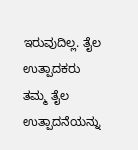ಇರುವುದಿಲ್ಲ. ತೈಲ ಉತ್ಪಾದಕರು ತಮ್ಮ ತೈಲ ಉತ್ಪಾದನೆಯನ್ನು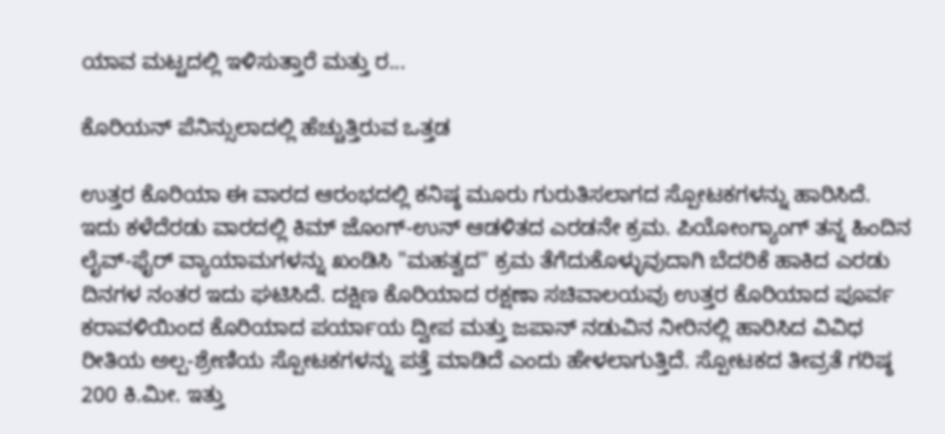ಯಾವ ಮಟ್ಟದಲ್ಲಿ ಇಳಿಸುತ್ತಾರೆ ಮತ್ತು ರ...

ಕೊರಿಯನ್ ಪೆನಿನ್ಸುಲಾದಲ್ಲಿ ಹೆಚ್ಚುತ್ತಿರುವ ಒತ್ತಡ

ಉತ್ತರ ಕೊರಿಯಾ ಈ ವಾರದ ಆರಂಭದಲ್ಲಿ ಕನಿಷ್ಠ ಮೂರು ಗುರುತಿಸಲಾಗದ ಸ್ಪೋಟಕಗಳನ್ನು ಹಾರಿಸಿದೆ. ಇದು ಕಳೆದೆರಡು ವಾರದಲ್ಲಿ ಕಿಮ್ ಜೊಂಗ್-ಉನ್ ಆಡಳಿತದ ಎರಡನೇ ಕ್ರಮ. ಪಿಯೋಂಗ್ಯಾಂಗ್ ತನ್ನ ಹಿಂದಿನ ಲೈವ್-ಫೈರ್ ವ್ಯಾಯಾಮಗಳನ್ನು ಖಂಡಿಸಿ "ಮಹತ್ವದ" ಕ್ರಮ ತೆಗೆದುಕೊಳ್ಳುವುದಾಗಿ ಬೆದರಿಕೆ ಹಾಕಿದ ಎರಡು ದಿನಗಳ ನಂತರ ಇದು ಘಟಿಸಿದೆ. ದಕ್ಷಿಣ ಕೊರಿಯಾದ ರಕ್ಷಣಾ ಸಚಿವಾಲಯವು ಉತ್ತರ ಕೊರಿಯಾದ ಪೂರ್ವ ಕರಾವಳಿಯಿಂದ ಕೊರಿಯಾದ ಪರ್ಯಾಯ ದ್ವೀಪ ಮತ್ತು ಜಪಾನ್ ನಡುವಿನ ನೀರಿನಲ್ಲಿ ಹಾರಿಸಿದ ವಿವಿಧ ರೀತಿಯ ಅಲ್ಪ-ಶ್ರೇಣಿಯ ಸ್ಪೋಟಕಗಳನ್ನು ಪತ್ತೆ ಮಾಡಿದೆ ಎಂದು ಹೇಳಲಾಗುತ್ತಿದೆ‌. ಸ್ಪೋಟಕದ ತೀವ್ರತೆ ಗರಿಷ್ಠ 200 ಕಿ.ಮೀ. ಇತ್ತು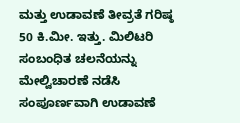ಮತ್ತು ಉಡಾವಣೆ ತೀವ್ರತೆ ಗರಿಷ್ಠ 50 ಕಿ.ಮೀ. ಇತ್ತು. ಮಿಲಿಟರಿ ಸಂಬಂಧಿತ ಚಲನೆಯನ್ನು ಮೇಲ್ವಿಚಾರಣೆ ನಡೆಸಿ ಸಂಪೂರ್ಣವಾಗಿ ಉಡಾವಣೆ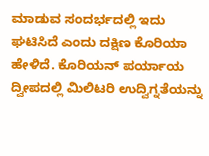ಮಾಡುವ ಸಂದರ್ಭದಲ್ಲಿ ಇದು ಘಟಿಸಿದೆ ಎಂದು ದಕ್ಷಿಣ ಕೊರಿಯಾ ಹೇಳಿದೆ. ಕೊರಿಯನ್ ಪರ್ಯಾಯ ದ್ವೀಪದಲ್ಲಿ ಮಿಲಿಟರಿ ಉದ್ವಿಗ್ನತೆಯನ್ನು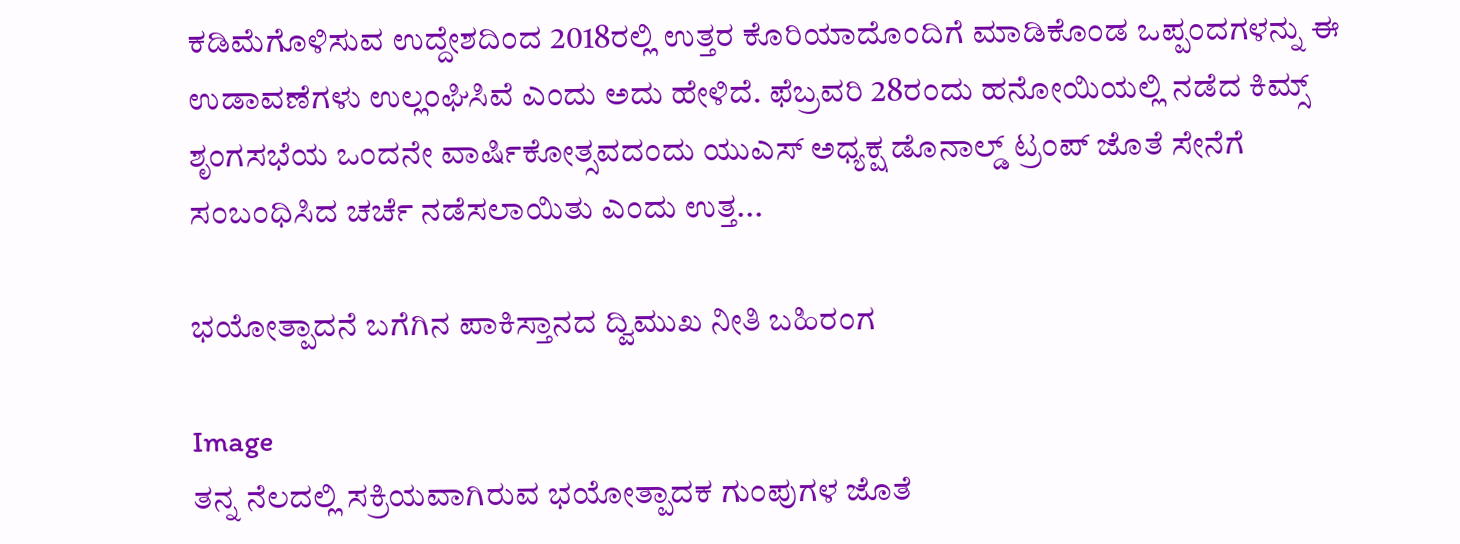ಕಡಿಮೆಗೊಳಿಸುವ ಉದ್ದೇಶದಿಂದ 2018ರಲ್ಲಿ ಉತ್ತರ ಕೊರಿಯಾದೊಂದಿಗೆ ಮಾಡಿಕೊಂಡ ಒಪ್ಪಂದಗಳನ್ನು ಈ ಉಡಾವಣೆಗಳು ಉಲ್ಲಂಘಿಸಿವೆ ಎಂದು ಅದು ಹೇಳಿದೆ. ಫೆಬ್ರವರಿ 28ರಂದು ಹನೋಯಿಯಲ್ಲಿ ನಡೆದ ಕಿಮ್ಸ್ ಶೃಂಗಸಭೆಯ ಒಂದನೇ ವಾರ್ಷಿಕೋತ್ಸವದಂದು ಯುಎಸ್ ಅಧ್ಯಕ್ಷ ಡೊನಾಲ್ಡ್ ಟ್ರಂಪ್ ಜೊತೆ ಸೇನೆಗೆ ಸಂಬಂಧಿಸಿದ ಚರ್ಚೆ ನಡೆಸಲಾಯಿತು ಎಂದು ಉತ್ತ...

ಭಯೋತ್ಪಾದನೆ ಬಗೆಗಿನ ಪಾಕಿಸ್ತಾನದ ದ್ವಿಮುಖ ನೀತಿ ಬಹಿರಂಗ

Image
ತನ್ನ ನೆಲದಲ್ಲಿ ಸಕ್ರಿಯವಾಗಿರುವ ಭಯೋತ್ಪಾದಕ ಗುಂಪುಗಳ ಜೊತೆ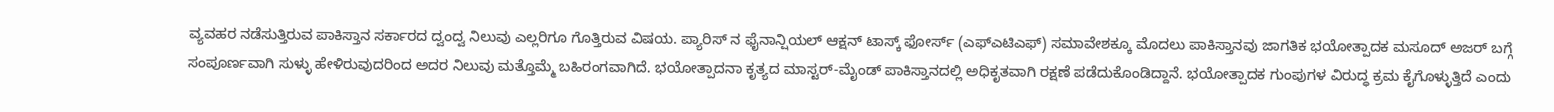ವ್ಯವಹರ ನಡೆಸುತ್ತಿರುವ ಪಾಕಿಸ್ತಾನ ಸರ್ಕಾರದ ದ್ವಂದ್ವ ನಿಲುವು ಎಲ್ಲರಿಗೂ ಗೊತ್ತಿರುವ ವಿಷಯ‌. ಪ್ಯಾರಿಸ್ ನ ಫೈನಾನ್ಷಿಯಲ್ ಆಕ್ಷನ್ ಟಾಸ್ಕ್ ಫೋರ್ಸ್ (ಎಫ್ಎಟಿಎಫ್) ಸಮಾವೇಶಕ್ಕೂ‌ ಮೊದಲು ಪಾಕಿಸ್ತಾನವು ಜಾಗತಿಕ ಭಯೋತ್ಪಾದಕ ಮಸೂದ್ ಅಜರ್ ಬಗ್ಗೆ ಸಂಪೂರ್ಣವಾಗಿ ಸುಳ್ಳು ಹೇಳಿರುವುದರಿಂದ ಅದರ ನಿಲುವು ಮತ್ತೊಮ್ಮೆ ಬಹಿರಂಗವಾಗಿದೆ‌. ಭಯೋತ್ಪಾದನಾ‌ ಕೃತ್ಯದ ಮಾಸ್ಟರ್-ಮೈಂಡ್ ಪಾಕಿಸ್ತಾನದಲ್ಲಿ ಅಧಿಕೃತವಾಗಿ ರಕ್ಷಣೆ ಪಡೆದುಕೊಂಡಿದ್ದಾನೆ. ಭಯೋತ್ಪಾದಕ ಗುಂಪುಗಳ ವಿರುದ್ಧ ಕ್ರಮ ಕೈಗೊಳ್ಳುತ್ತಿದೆ ಎಂದು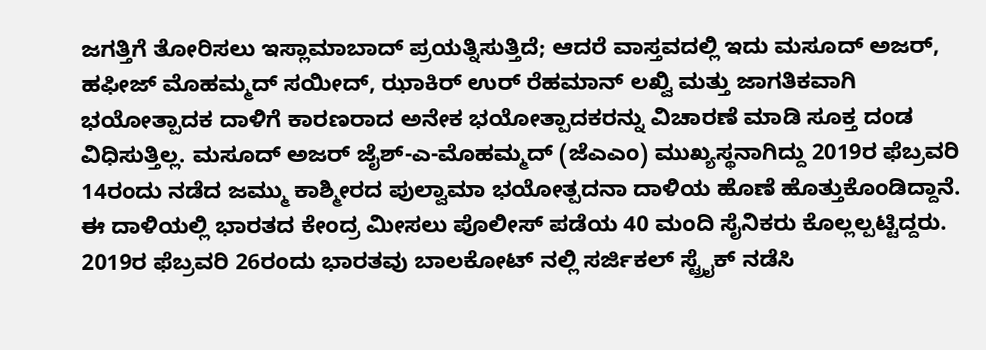ಜಗತ್ತಿಗೆ ತೋರಿಸಲು ಇಸ್ಲಾಮಾಬಾದ್ ಪ್ರಯತ್ನಿಸುತ್ತಿದೆ; ಆದರೆ ವಾಸ್ತವದಲ್ಲಿ ಇದು ಮಸೂದ್ ಅಜರ್, ಹಫೀಜ್ ಮೊಹಮ್ಮದ್ ಸಯೀದ್, ಝಾಕಿರ್ ಉರ್ ರೆಹಮಾನ್ ಲಖ್ವಿ ಮತ್ತು ಜಾಗತಿಕವಾಗಿ ಭಯೋತ್ಪಾದಕ ದಾಳಿಗೆ ಕಾರಣರಾದ ಅನೇಕ ಭಯೋತ್ಪಾದಕರನ್ನು ವಿಚಾರಣೆ ಮಾಡಿ ಸೂಕ್ತ ದಂಡ ವಿಧಿಸುತ್ತಿಲ್ಲ‌. ಮಸೂದ್ ಅಜರ್ ಜೈಶ್-ಎ-ಮೊಹಮ್ಮದ್ (ಜೆಎಎಂ) ಮುಖ್ಯಸ್ಥನಾಗಿದ್ದು 2019ರ ಫೆಬ್ರವರಿ 14ರಂದು ನಡೆದ ಜಮ್ಮು ಕಾಶ್ಮೀರದ ಪುಲ್ವಾಮಾ ಭಯೋತ್ಪದನಾ ದಾಳಿಯ ಹೊಣೆ ಹೊತ್ತುಕೊಂಡಿದ್ದಾನೆ. ಈ ದಾಳಿಯಲ್ಲಿ ಭಾರತದ ಕೇಂದ್ರ ಮೀಸಲು ಪೊಲೀಸ್ ಪಡೆಯ 40 ಮಂದಿ ಸೈನಿಕರು ಕೊಲ್ಲಲ್ಪಟ್ಟಿದ್ದರು. 2019ರ ಫೆಬ್ರವರಿ 26ರಂದು ಭಾರತವು ಬಾಲಕೋಟ್ ನಲ್ಲಿ ಸರ್ಜಿಕಲ್ ಸ್ಟ್ರೈಕ್ ನಡೆಸಿ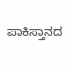ಪಾಕಿಸ್ತಾನದ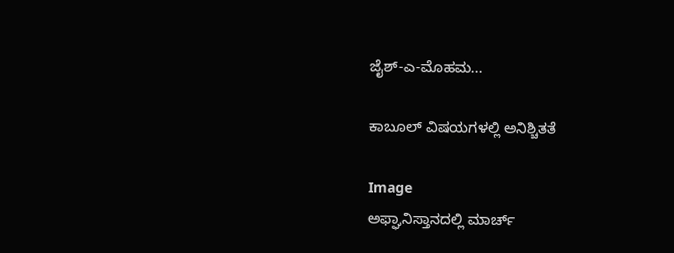ಜೈಶ್-ಎ-ಮೊಹಮ...

ಕಾಬೂಲ್ ವಿಷಯಗಳಲ್ಲಿ ಅನಿಶ್ಚಿತತೆ

Image
ಅಫ್ಘಾನಿ‌ಸ್ತಾನದಲ್ಲಿ ಮಾರ್ಚ್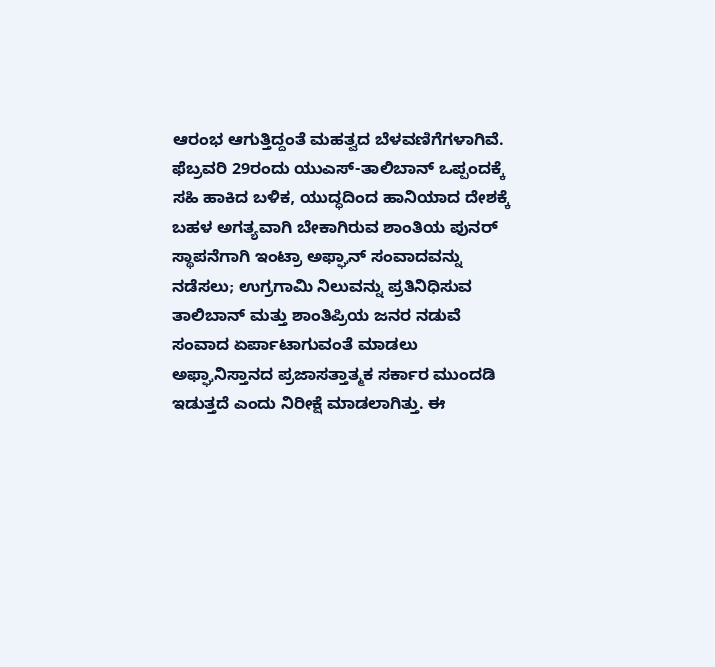ಆರಂಭ ಆಗುತ್ತಿದ್ದಂತೆ ಮಹತ್ವದ ಬೆಳವಣಿಗೆಗಳಾಗಿವೆ. ಫೆಬ್ರವರಿ 29ರಂದು ಯುಎಸ್-ತಾಲಿಬಾನ್ ಒಪ್ಪಂದಕ್ಕೆ ಸಹಿ ಹಾಕಿದ ಬಳಿಕ, ಯುದ್ಧದಿಂದ ಹಾನಿಯಾದ ದೇಶಕ್ಕೆ ಬಹಳ ಅಗತ್ಯವಾಗಿ ಬೇಕಾಗಿರುವ ಶಾಂತಿಯ ಪುನರ್ ಸ್ಥಾಪನೆಗಾಗಿ ಇಂಟ್ರಾ ಅಫ್ಘಾನ್ ಸಂವಾದವನ್ನು ನಡೆಸಲು; ಉಗ್ರಗಾಮಿ ನಿಲುವನ್ನು ಪ್ರತಿನಿಧಿಸುವ ತಾಲಿಬಾನ್ ಮತ್ತು ಶಾಂತಿಪ್ರಿಯ‌ ಜನರ ನಡುವೆ ಸಂವಾದ ಏರ್ಪಾಟಾಗುವಂತೆ ಮಾಡಲು ಅಫ್ಘಾನಿಸ್ತಾನದ ಪ್ರಜಾಸತ್ತಾತ್ಮಕ ಸರ್ಕಾರ ಮುಂದಡಿ ಇಡುತ್ತದೆ ಎಂದು ನಿರೀಕ್ಷೆ ಮಾಡಲಾಗಿತ್ತು. ಈ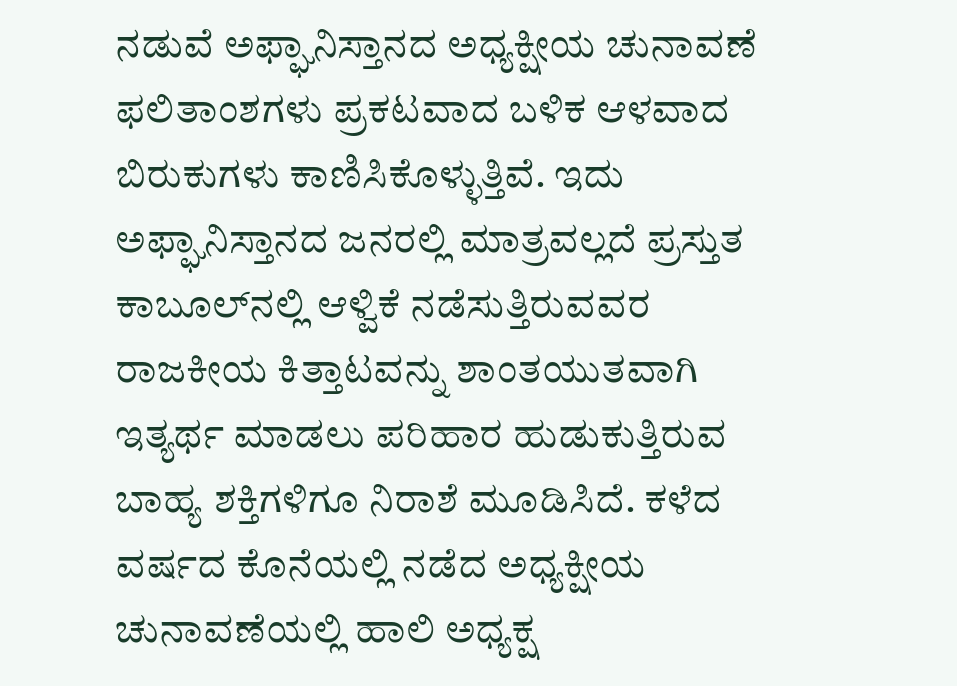ನಡುವೆ ಅಫ್ಘಾನಿಸ್ತಾನದ ಅಧ್ಯಕ್ಷೀಯ ಚುನಾವಣೆ ಫಲಿತಾಂಶಗಳು ಪ್ರಕಟವಾದ ಬಳಿಕ ಆಳವಾದ ಬಿರುಕುಗಳು ಕಾಣಿಸಿಕೊಳ್ಳುತ್ತಿವೆ. ಇದು ಅಫ್ಘಾನಿಸ್ತಾನದ ಜನರಲ್ಲಿ ಮಾತ್ರವಲ್ಲದೆ ಪ್ರಸ್ತುತ ಕಾಬೂಲ್‌ನಲ್ಲಿ ಆಳ್ವಿಕೆ ನಡೆಸುತ್ತಿರುವವರ ರಾಜಕೀಯ ಕಿತ್ತಾಟವನ್ನು ಶಾಂತಯುತವಾಗಿ ಇತ್ಯರ್ಥ ಮಾಡಲು ಪರಿಹಾರ ಹುಡುಕುತ್ತಿರುವ ಬಾಹ್ಯ ಶಕ್ತಿಗಳಿಗೂ ನಿರಾಶೆ ಮೂಡಿಸಿದೆ. ಕಳೆದ ವರ್ಷದ ಕೊನೆಯಲ್ಲಿ ನಡೆದ ಅಧ್ಯಕ್ಷೀಯ ಚುನಾವಣೆಯಲ್ಲಿ ಹಾಲಿ ಅಧ್ಯಕ್ಷ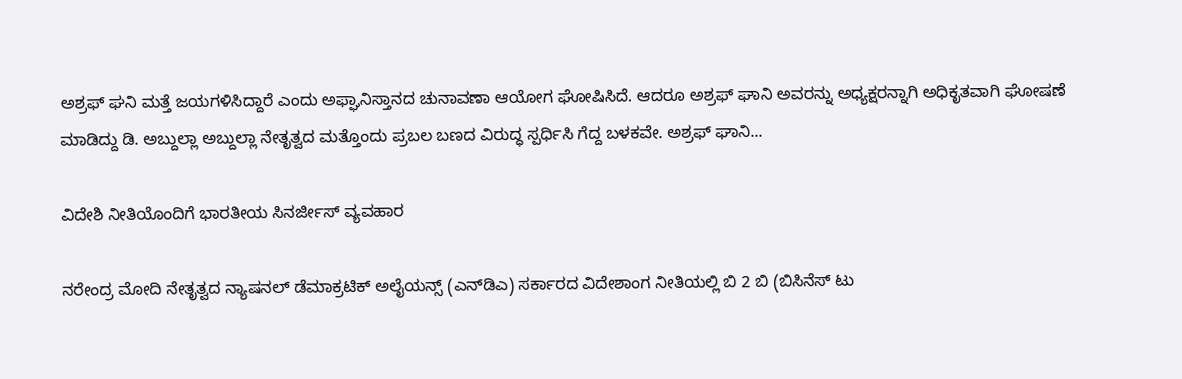ಅಶ್ರಫ್ ಘನಿ ಮತ್ತೆ ಜಯಗಳಿಸಿದ್ದಾರೆ ಎಂದು ಅಫ್ಘಾನಿಸ್ತಾನದ ಚುನಾವಣಾ ಆಯೋಗ ಘೋಷಿಸಿದೆ. ಆದರೂ ಅಶ್ರಫ್ ಘಾನಿ ಅವರನ್ನು ಅಧ್ಯಕ್ಷರನ್ನಾಗಿ ಅಧಿಕೃತವಾಗಿ ಘೋಷಣೆ ಮಾಡಿದ್ದು ಡಿ. ಅಬ್ದುಲ್ಲಾ ಅಬ್ದುಲ್ಲಾ ನೇತೃತ್ವದ ಮತ್ತೊಂದು ಪ್ರಬಲ ಬಣದ ವಿರುದ್ಧ ಸ್ಪರ್ಧಿಸಿ ಗೆದ್ದ ಬಳಕವೇ. ಅಶ್ರಫ್ ಘಾನಿ...

ವಿದೇಶಿ ನೀತಿಯೊಂದಿಗೆ ಭಾರತೀಯ ಸಿನರ್ಜೀಸ್ ವ್ಯವಹಾರ

ನರೇಂದ್ರ ಮೋದಿ ನೇತೃತ್ವದ ನ್ಯಾಷನಲ್ ಡೆಮಾಕ್ರಟಿಕ್ ಅಲೈಯನ್ಸ್ (ಎನ್‌ಡಿಎ) ಸರ್ಕಾರದ ವಿದೇಶಾಂಗ ನೀತಿಯಲ್ಲಿ ಬಿ 2 ಬಿ (ಬಿಸಿನೆಸ್ ಟು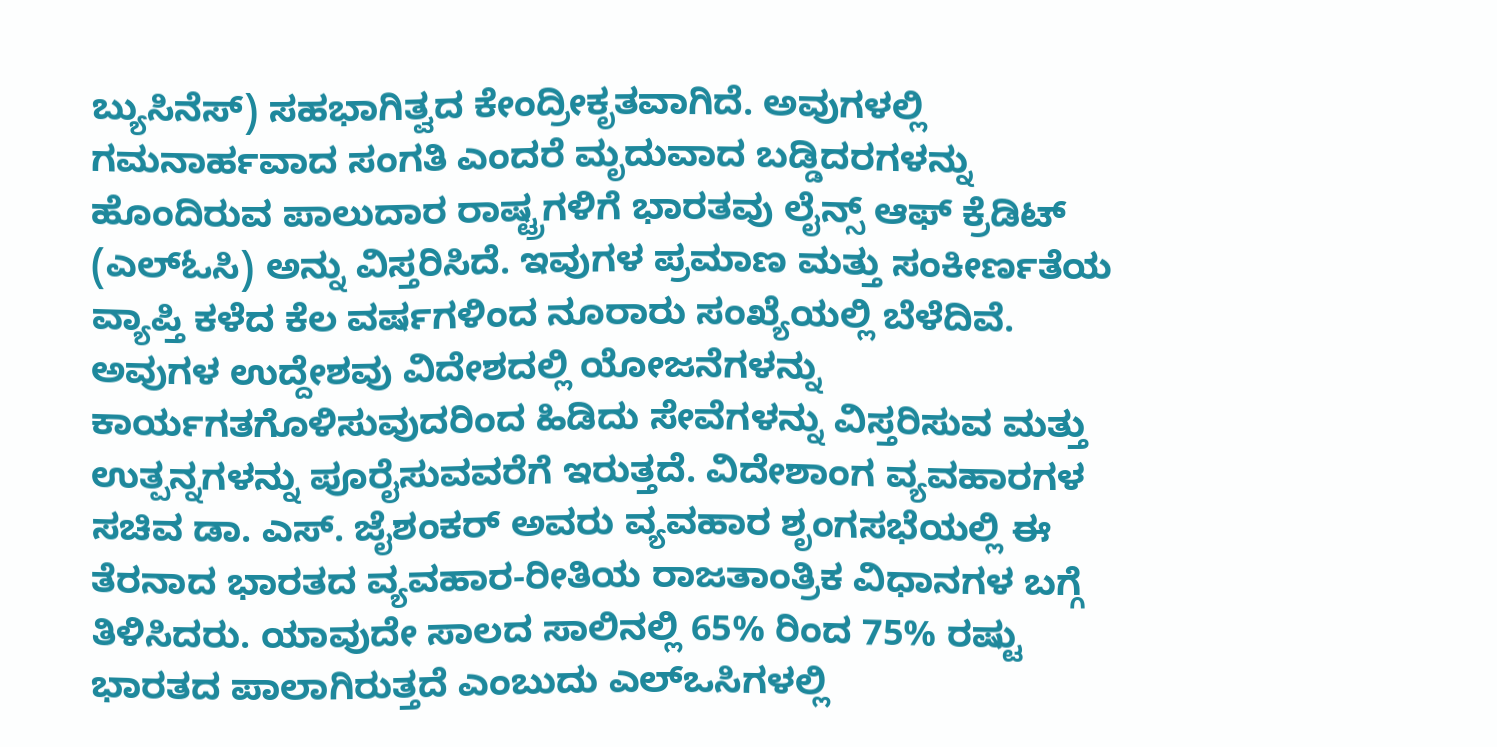ಬ್ಯುಸಿನೆಸ್) ಸಹಭಾಗಿತ್ವದ ಕೇಂದ್ರೀಕೃತವಾಗಿದೆ. ಅವುಗಳಲ್ಲಿ ಗಮನಾರ್ಹವಾದ ಸಂಗತಿ ಎಂದರೆ ಮೃದುವಾದ ಬಡ್ಡಿದರಗಳನ್ನು ಹೊಂದಿರುವ ಪಾಲುದಾರ ರಾಷ್ಟ್ರಗಳಿಗೆ ಭಾರತವು ಲೈನ್ಸ್ ಆಫ್ ಕ್ರೆಡಿಟ್ (ಎಲ್‌ಓಸಿ) ಅನ್ನು ವಿಸ್ತರಿಸಿದೆ. ಇವುಗಳ ಪ್ರಮಾಣ ಮತ್ತು ಸಂಕೀರ್ಣತೆಯ ವ್ಯಾಪ್ತಿ ಕಳೆದ‌ ಕೆಲ ವರ್ಷಗಳಿಂದ ನೂರಾರು ಸಂಖ್ಯೆಯಲ್ಲಿ ಬೆಳೆದಿವೆ. ಅವುಗಳ ಉದ್ದೇಶವು ವಿದೇಶದಲ್ಲಿ ಯೋಜನೆಗಳನ್ನು ಕಾರ್ಯಗತಗೊಳಿಸುವುದರಿಂದ ಹಿಡಿದು ಸೇವೆಗಳನ್ನು ವಿಸ್ತರಿಸುವ ಮತ್ತು ಉತ್ಪನ್ನಗಳನ್ನು ಪೂರೈಸುವವರೆಗೆ ಇರುತ್ತದೆ. ವಿದೇಶಾಂಗ ವ್ಯವಹಾರಗಳ ಸಚಿವ ಡಾ. ಎಸ್. ಜೈಶಂಕರ್ ಅವರು ವ್ಯವಹಾರ ಶೃಂಗಸಭೆಯಲ್ಲಿ ಈ ತೆರನಾದ ಭಾರತದ ವ್ಯವಹಾರ-ರೀತಿಯ ರಾಜತಾಂತ್ರಿಕ ವಿಧಾನಗಳ ಬಗ್ಗೆ ತಿಳಿಸಿದರು‌. ಯಾವುದೇ ಸಾಲದ ಸಾಲಿನಲ್ಲಿ 65% ರಿಂದ 75% ರಷ್ಟು ಭಾರತದ ಪಾಲಾಗಿರುತ್ತದೆ ಎಂಬುದು ಎಲ್‌ಒಸಿಗಳಲ್ಲಿ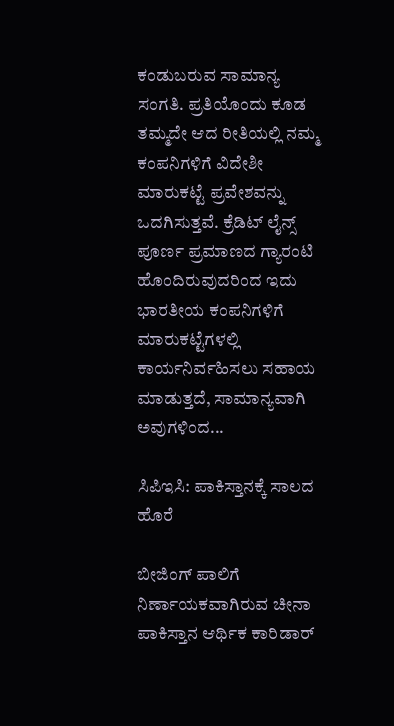ಕಂಡುಬರುವ ಸಾಮಾನ್ಯ ಸಂಗತಿ. ಪ್ರತಿಯೊಂದು ಕೂಡ ತಮ್ಮದೇ ಆದ ರೀತಿಯಲ್ಲಿ ನಮ್ಮ ಕಂಪನಿಗಳಿಗೆ ವಿದೇಶೀ ಮಾರುಕಟ್ಟೆ ಪ್ರವೇಶವನ್ನು ಒದಗಿಸುತ್ತವೆ. ಕ್ರೆಡಿಟ್ ಲೈನ್ಸ್ ಪೂರ್ಣ ಪ್ರಮಾಣದ ಗ್ಯಾರಂಟಿ ಹೊಂದಿರುವುದರಿಂದ ಇದು ಭಾರತೀಯ ಕಂಪನಿಗಳಿಗೆ ಮಾರುಕಟ್ಟೆಗಳಲ್ಲಿ ಕಾರ್ಯನಿರ್ವಹಿಸಲು ಸಹಾಯ ಮಾಡುತ್ತದೆ, ಸಾಮಾನ್ಯವಾಗಿ ಅವುಗಳಿಂದ...

ಸಿಪಿಇಸಿ: ಪಾಕಿಸ್ತಾನಕ್ಕೆ ಸಾಲದ ಹೊರೆ

ಬೀಜಿಂಗ್‌ ಪಾಲಿಗೆ ನಿರ್ಣಾಯಕವಾಗಿರುವ ಚೀನಾ ಪಾಕಿಸ್ತಾನ ಆರ್ಥಿಕ ಕಾರಿಡಾರ್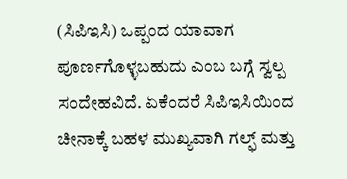(ಸಿಪಿಇಸಿ) ಒಪ್ಪಂದ ಯಾವಾಗ ಪೂರ್ಣಗೊಳ್ಳಬಹುದು ಎಂಬ ಬಗ್ಗೆ ಸ್ವಲ್ಪ ಸಂದೇಹವಿದೆ. ಏಕೆಂದರೆ ಸಿಪಿಇಸಿಯಿಂದ ಚೀನಾಕ್ಕೆ ಬಹಳ ಮುಖ್ಯವಾಗಿ ಗಲ್ಫ್ ಮತ್ತು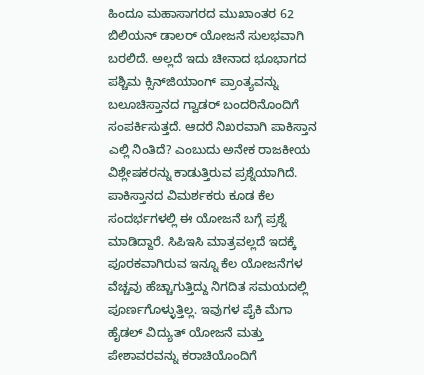ಹಿಂದೂ ಮಹಾಸಾಗರದ ಮುಖಾಂತರ 62 ಬಿಲಿಯನ್ ಡಾಲರ್ ಯೋಜನೆ ಸುಲಭವಾಗಿ ಬರಲಿದೆ. ಅಲ್ಲದೆ ಇದು ಚೀನಾದ ಭೂಭಾಗದ ಪಶ್ಚಿಮ ಕ್ಸಿನ್‌ಜಿಯಾಂಗ್ ಪ್ರಾಂತ್ಯವನ್ನು ಬಲೂಚಿಸ್ತಾನದ ಗ್ವಾಡರ್ ಬಂದರಿನೊಂದಿಗೆ ಸಂಪರ್ಕಿಸುತ್ತದೆ. ಆದರೆ ನಿಖರವಾಗಿ ಪಾಕಿಸ್ತಾನ ಎಲ್ಲಿ ನಿಂತಿದೆ? ಎಂಬುದು ಅನೇಕ ರಾಜಕೀಯ ವಿಶ್ಲೇಷಕರನ್ನು ಕಾಡುತ್ತಿರುವ ಪ್ರಶ್ನೆಯಾಗಿದೆ. ಪಾಕಿಸ್ತಾನದ ವಿಮರ್ಶಕರು ಕೂಡ ಕೆಲ ಸಂದರ್ಭಗಳಲ್ಲಿ ಈ ಯೋಜನೆ ಬಗ್ಗೆ ಪ್ರಶ್ನೆ ಮಾಡಿದ್ದಾರೆ. ಸಿಪಿಇಸಿ ಮಾತ್ರವಲ್ಲದೆ ಇದಕ್ಕೆ ಪೂರಕವಾಗಿರುವ ಇನ್ನೂ ಕೆಲ ಯೋಜನೆಗಳ ವೆಚ್ಚವು ಹೆಚ್ಚಾಗುತ್ತಿದ್ದು ನಿಗದಿತ ಸಮಯದಲ್ಲಿ ಪೂರ್ಣಗೊಳ್ಳುತ್ತಿಲ್ಲ. ಇವುಗಳ ಪೈಕಿ ಮೆಗಾ ಹೈಡಲ್ ವಿದ್ಯುತ್ ಯೋಜನೆ ಮತ್ತು ಪೇಶಾವರವನ್ನು ಕರಾಚಿಯೊಂದಿಗೆ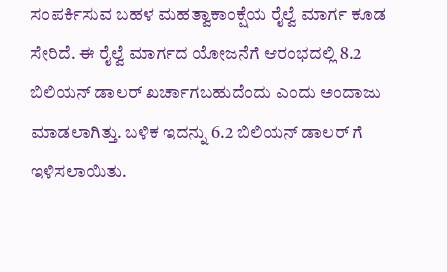ಸಂಪರ್ಕಿಸುವ ಬಹಳ ಮಹತ್ವಾಕಾಂಕ್ಷೆಯ ರೈಲ್ವೆ ಮಾರ್ಗ ಕೂಡ ಸೇರಿದೆ. ಈ ರೈಲ್ವೆ ಮಾರ್ಗದ ಯೋಜನೆಗೆ ಆರಂಭದಲ್ಲಿ 8.2 ಬಿಲಿಯನ್ ಡಾಲರ್ ಖರ್ಚಾಗಬಹುದೆಂದು ಎಂದು ಅಂದಾಜು ಮಾಡಲಾಗಿತ್ತು. ಬಳಿಕ ಇದನ್ನು 6.2 ಬಿಲಿಯನ್ ಡಾಲರ್ ಗೆ ಇಳಿಸಲಾಯಿತು.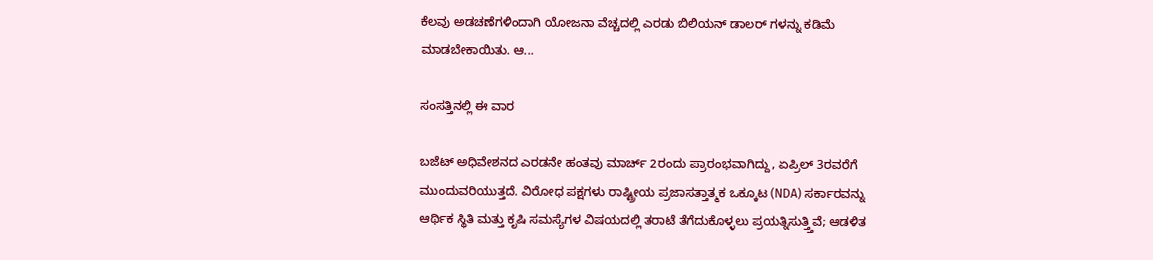ಕೆಲವು ಅಡಚಣೆಗಳಿಂದಾಗಿ ಯೋಜನಾ ವೆಚ್ಚದಲ್ಲಿ ಎರಡು ಬಿಲಿಯನ್ ಡಾಲರ್ ಗಳನ್ನು ಕಡಿಮೆ‌ ಮಾಡಬೇಕಾಯಿತು. ಆ...

ಸಂಸತ್ತಿನಲ್ಲಿ ಈ ವಾರ

ಬಜೆಟ್ ಅಧಿವೇಶನದ ಎರಡನೇ ಹಂತವು ಮಾರ್ಚ್ 2ರಂದು ಪ್ರಾರಂಭವಾಗಿದ್ದು, ಏಪ್ರಿಲ್ 3ರವರೆಗೆ ಮುಂದುವರಿಯುತ್ತದೆ. ವಿರೋಧ ಪಕ್ಷಗಳು ರಾಷ್ಟ್ರೀಯ ಪ್ರಜಾಸತ್ತಾತ್ಮಕ ಒಕ್ಕೂಟ (NDA) ಸರ್ಕಾರವನ್ನು ಆರ್ಥಿಕ ಸ್ಥಿತಿ ಮತ್ತು ಕೃಷಿ ಸಮಸ್ಯೆಗಳ ವಿಷಯದಲ್ಲಿ ತರಾಟೆ ತೆಗೆದುಕೊಳ್ಳಲು ಪ್ರಯತ್ನಿಸುತ್ತ್ತಿವೆ; ಆಡಳಿತ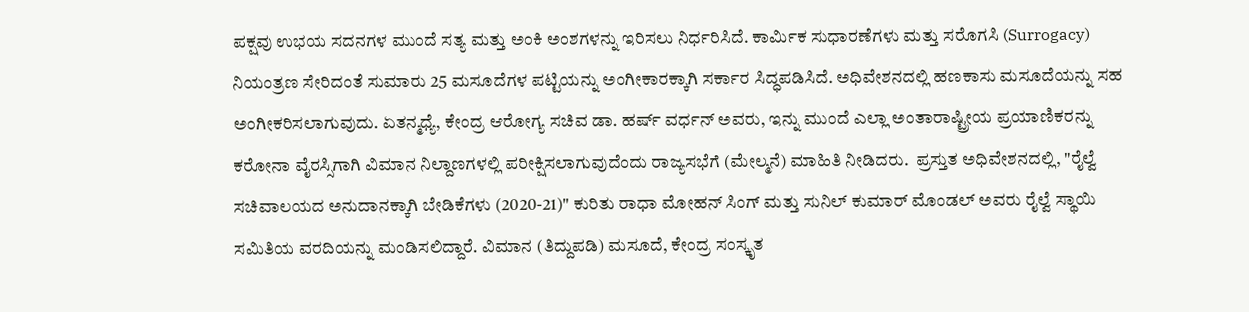ಪಕ್ಷವು ಉಭಯ ಸದನಗಳ ಮುಂದೆ ಸತ್ಯ ಮತ್ತು ಅಂಕಿ ಅಂಶಗಳನ್ನು ಇರಿಸಲು ನಿರ್ಧರಿಸಿದೆ. ಕಾರ್ಮಿಕ ಸುಧಾರಣೆಗಳು ಮತ್ತು ಸರೊಗಸಿ (Surrogacy) ನಿಯಂತ್ರಣ ಸೇರಿದಂತೆ ಸುಮಾರು 25 ಮಸೂದೆಗಳ ಪಟ್ಟಿಯನ್ನು ಅಂಗೀಕಾರಕ್ಕಾಗಿ ಸರ್ಕಾರ ಸಿದ್ಧಪಡಿಸಿದೆ. ಅಧಿವೇಶನದಲ್ಲಿ ಹಣಕಾಸು ಮಸೂದೆಯನ್ನು ಸಹ ಅಂಗೀಕರಿಸಲಾಗುವುದು. ಏತನ್ಮಧ್ಯೆ, ಕೇಂದ್ರ ಆರೋಗ್ಯ ಸಚಿವ ಡಾ. ಹರ್ಷ್ ವರ್ಧನ್ ಅವರು, ಇನ್ನು ಮುಂದೆ ಎಲ್ಲಾ ಅಂತಾರಾಷ್ಟ್ರೀಯ ಪ್ರಯಾಣಿಕರನ್ನು ಕರೋನಾ ವೈರಸ್ಸಿಗಾಗಿ ವಿಮಾನ ನಿಲ್ದಾಣಗಳಲ್ಲಿ ಪರೀಕ್ಷಿಸಲಾಗುವುದೆಂದು ರಾಜ್ಯಸಭೆಗೆ (ಮೇಲ್ಮನೆ) ಮಾಹಿತಿ ನೀಡಿದರು.  ಪ್ರಸ್ತುತ ಅಧಿವೇಶನದಲ್ಲಿ, "ರೈಲ್ವೆ ಸಚಿವಾಲಯದ ಅನುದಾನಕ್ಕಾಗಿ ಬೇಡಿಕೆಗಳು (2020-21)" ಕುರಿತು ರಾಧಾ ಮೋಹನ್ ಸಿಂಗ್ ಮತ್ತು ಸುನಿಲ್ ಕುಮಾರ್ ಮೊಂಡಲ್ ಅವರು ರೈಲ್ವೆ ಸ್ಥಾಯಿ ಸಮಿತಿಯ ವರದಿಯನ್ನು ಮಂಡಿಸಲಿದ್ದಾರೆ. ವಿಮಾನ (ತಿದ್ದುಪಡಿ) ಮಸೂದೆ, ಕೇಂದ್ರ ಸಂಸ್ಕೃತ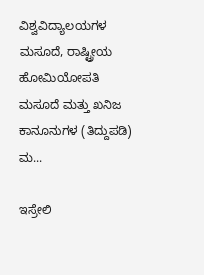ವಿಶ್ವವಿದ್ಯಾಲಯಗಳ ಮಸೂದೆ, ರಾಷ್ಟ್ರೀಯ ಹೋಮಿಯೋಪತಿ ಮಸೂದೆ ಮತ್ತು ಖನಿಜ ಕಾನೂನುಗಳ (ತಿದ್ದುಪಡಿ) ಮ...

ಇಸ್ರೇಲಿ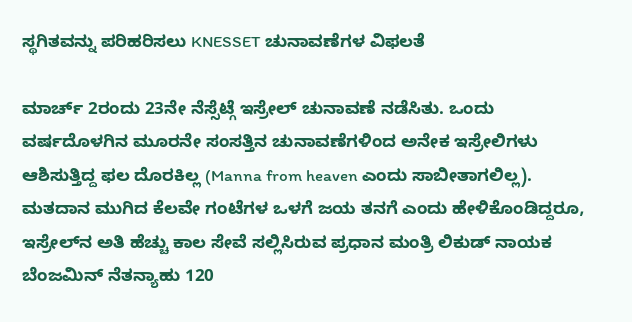ಸ್ಥಗಿತವನ್ನು ಪರಿಹರಿಸಲು KNESSET ಚುನಾವಣೆಗಳ ವಿಫಲತೆ

ಮಾರ್ಚ್ 2ರಂದು 23ನೇ ನೆಸ್ಸೆಟ್ಗೆ ಇಸ್ರೇಲ್ ಚುನಾವಣೆ ನಡೆಸಿತು. ಒಂದು ವರ್ಷದೊಳಗಿನ ಮೂರನೇ ಸಂಸತ್ತಿನ ಚುನಾವಣೆಗಳಿಂದ ಅನೇಕ ಇಸ್ರೇಲಿಗಳು ಆಶಿಸುತ್ತಿದ್ದ ಫಲ ದೊರಕಿಲ್ಲ (Manna from heaven ಎಂದು ಸಾಬೀತಾಗಲಿಲ್ಲ). ಮತದಾನ ಮುಗಿದ ಕೆಲವೇ ಗಂಟೆಗಳ ಒಳಗೆ ಜಯ ತನಗೆ ಎಂದು ಹೇಳಿಕೊಂಡಿದ್ದರೂ, ಇಸ್ರೇಲ್‌ನ ಅತಿ ಹೆಚ್ಚು ಕಾಲ ಸೇವೆ ಸಲ್ಲಿಸಿರುವ ಪ್ರಧಾನ ಮಂತ್ರಿ ಲಿಕುಡ್ ನಾಯಕ ಬೆಂಜಮಿನ್ ನೆತನ್ಯಾಹು 120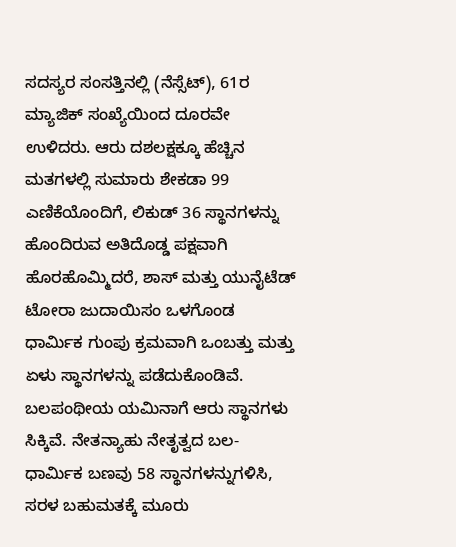ಸದಸ್ಯರ ಸಂಸತ್ತಿನಲ್ಲಿ (ನೆಸ್ಸೆಟ್), 61ರ ಮ್ಯಾಜಿಕ್ ಸಂಖ್ಯೆಯಿಂದ ದೂರವೇ ಉಳಿದರು. ಆರು ದಶಲಕ್ಷಕ್ಕೂ ಹೆಚ್ಚಿನ ಮತಗಳಲ್ಲಿ ಸುಮಾರು ಶೇಕಡಾ 99 ಎಣಿಕೆಯೊಂದಿಗೆ, ಲಿಕುಡ್ 36 ಸ್ಥಾನಗಳನ್ನು ಹೊಂದಿರುವ ಅತಿದೊಡ್ಡ ಪಕ್ಷವಾಗಿ ಹೊರಹೊಮ್ಮಿದರೆ, ಶಾಸ್ ಮತ್ತು ಯುನೈಟೆಡ್ ಟೋರಾ ಜುದಾಯಿಸಂ ಒಳಗೊಂಡ ಧಾರ್ಮಿಕ ಗುಂಪು ಕ್ರಮವಾಗಿ ಒಂಬತ್ತು ಮತ್ತು ಏಳು ಸ್ಥಾನಗಳನ್ನು ಪಡೆದುಕೊಂಡಿವೆ. ಬಲಪಂಥೀಯ ಯಮಿನಾಗೆ ಆರು ಸ್ಥಾನಗಳು ಸಿಕ್ಕಿವೆ. ನೇತನ್ಯಾಹು ನೇತೃತ್ವದ ಬಲ-ಧಾರ್ಮಿಕ ಬಣವು 58 ಸ್ಥಾನಗಳನ್ನುಗಳಿಸಿ, ಸರಳ ಬಹುಮತಕ್ಕೆ ಮೂರು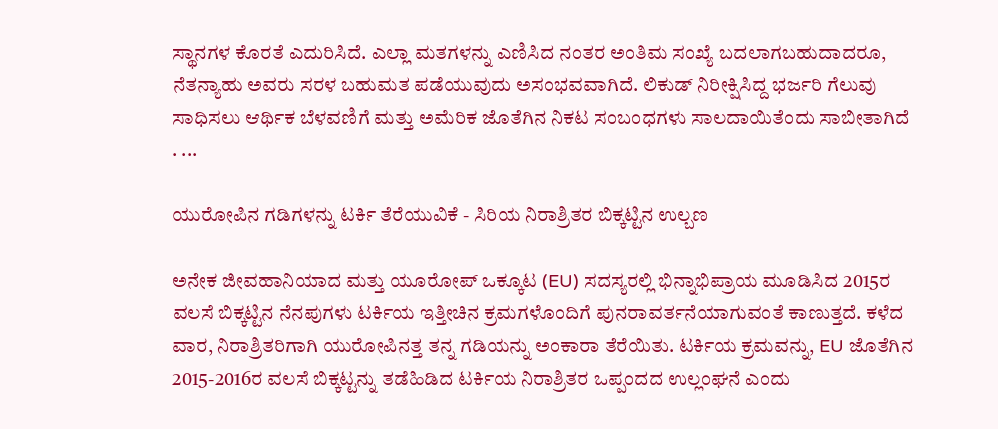ಸ್ಥಾನಗಳ ಕೊರತೆ ಎದುರಿಸಿದೆ. ಎಲ್ಲಾ ಮತಗಳನ್ನು ಎಣಿಸಿದ ನಂತರ ಅಂತಿಮ ಸಂಖ್ಯೆ ಬದಲಾಗಬಹುದಾದರೂ, ನೆತನ್ಯಾಹು ಅವರು ಸರಳ ಬಹುಮತ ಪಡೆಯುವುದು ಅಸಂಭವವಾಗಿದೆ. ಲಿಕುಡ್ ನಿರೀಕ್ಷಿಸಿದ್ದ ಭರ್ಜರಿ ಗೆಲುವು ಸಾಧಿಸಲು ಆರ್ಥಿಕ ಬೆಳವಣಿಗೆ ಮತ್ತು ಅಮೆರಿಕ ಜೊತೆಗಿನ ನಿಕಟ ಸಂಬಂಧಗಳು ಸಾಲದಾಯಿತೆಂದು ಸಾಬೀತಾಗಿದೆ . ...

ಯುರೋಪಿನ ಗಡಿಗಳನ್ನು ಟರ್ಕಿ ತೆರೆಯುವಿಕೆ - ಸಿರಿಯ ನಿರಾಶ್ರಿತರ ಬಿಕ್ಕಟ್ಟಿನ ಉಲ್ಬಣ

ಅನೇಕ ಜೀವಹಾನಿಯಾದ ಮತ್ತು ಯೂರೋಪ್ ಒಕ್ಕೂಟ (EU) ಸದಸ್ಯರಲ್ಲಿ ಭಿನ್ನಾಭಿಪ್ರಾಯ ಮೂಡಿಸಿದ 2015ರ ವಲಸೆ ಬಿಕ್ಕಟ್ಟಿನ ನೆನಪುಗಳು ಟರ್ಕಿಯ ಇತ್ತೀಚಿನ ಕ್ರಮಗಳೊಂದಿಗೆ ಪುನರಾವರ್ತನೆಯಾಗುವಂತೆ ಕಾಣುತ್ತದೆ. ಕಳೆದ ವಾರ, ನಿರಾಶ್ರಿತರಿಗಾಗಿ ಯುರೋಪಿನತ್ತ ತನ್ನ ಗಡಿಯನ್ನು ಅಂಕಾರಾ ತೆರೆಯಿತು. ಟರ್ಕಿಯ ಕ್ರಮವನ್ನು, EU ಜೊತೆಗಿನ 2015-2016ರ ವಲಸೆ ಬಿಕ್ಕಟ್ಟನ್ನು ತಡೆಹಿಡಿದ ಟರ್ಕಿಯ ನಿರಾಶ್ರಿತರ ಒಪ್ಪಂದದ ಉಲ್ಲಂಘನೆ ಎಂದು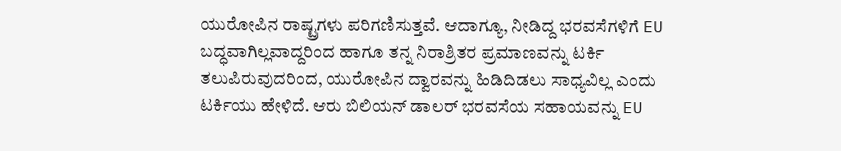ಯುರೋಪಿನ ರಾಷ್ಟ್ರಗಳು ಪರಿಗಣಿಸುತ್ತವೆ. ಆದಾಗ್ಯೂ, ನೀಡಿದ್ದ ಭರವಸೆಗಳಿಗೆ EU ಬದ್ಧವಾಗಿಲ್ಲವಾದ್ದರಿಂದ ಹಾಗೂ ತನ್ನ ನಿರಾಶ್ರಿತರ ಪ್ರಮಾಣವನ್ನು ಟರ್ಕಿ ತಲುಪಿರುವುದರಿಂದ, ಯುರೋಪಿನ ದ್ವಾರವನ್ನು ಹಿಡಿದಿಡಲು ಸಾಧ್ಯವಿಲ್ಲ ಎಂದು ಟರ್ಕಿಯು ಹೇಳಿದೆ. ಆರು ಬಿಲಿಯನ್ ಡಾಲರ್ ಭರವಸೆಯ ಸಹಾಯವನ್ನು EU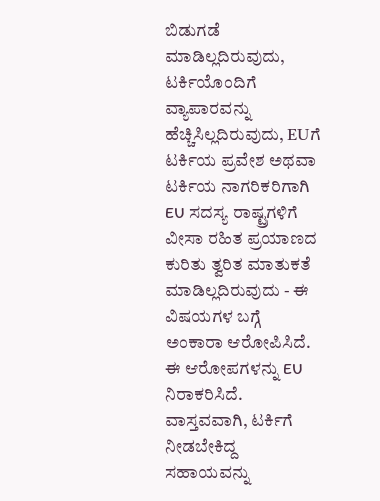ಬಿಡುಗಡೆ ಮಾಡಿಲ್ಲದಿರುವುದು, ಟರ್ಕಿಯೊಂದಿಗೆ ವ್ಯಾಪಾರವನ್ನು ಹೆಚ್ಚಿಸಿಲ್ಲದಿರುವುದು, EUಗೆ ಟರ್ಕಿಯ ಪ್ರವೇಶ ಅಥವಾ ಟರ್ಕಿಯ ನಾಗರಿಕರಿಗಾಗಿ EU ಸದಸ್ಯ ರಾಷ್ಟ್ರಗಳಿಗೆ ವೀಸಾ ರಹಿತ ಪ್ರಯಾಣದ ಕುರಿತು ತ್ವರಿತ ಮಾತುಕತೆ ಮಾಡಿಲ್ಲದಿರುವುದು - ಈ ವಿಷಯಗಳ ಬಗ್ಗೆ ಅಂಕಾರಾ ಆರೋಪಿಸಿದೆ. ಈ ಆರೋಪಗಳನ್ನು EU ನಿರಾಕರಿಸಿದೆ. ವಾಸ್ತವವಾಗಿ, ಟರ್ಕಿಗೆ ನೀಡಬೇಕಿದ್ದ ಸಹಾಯವನ್ನು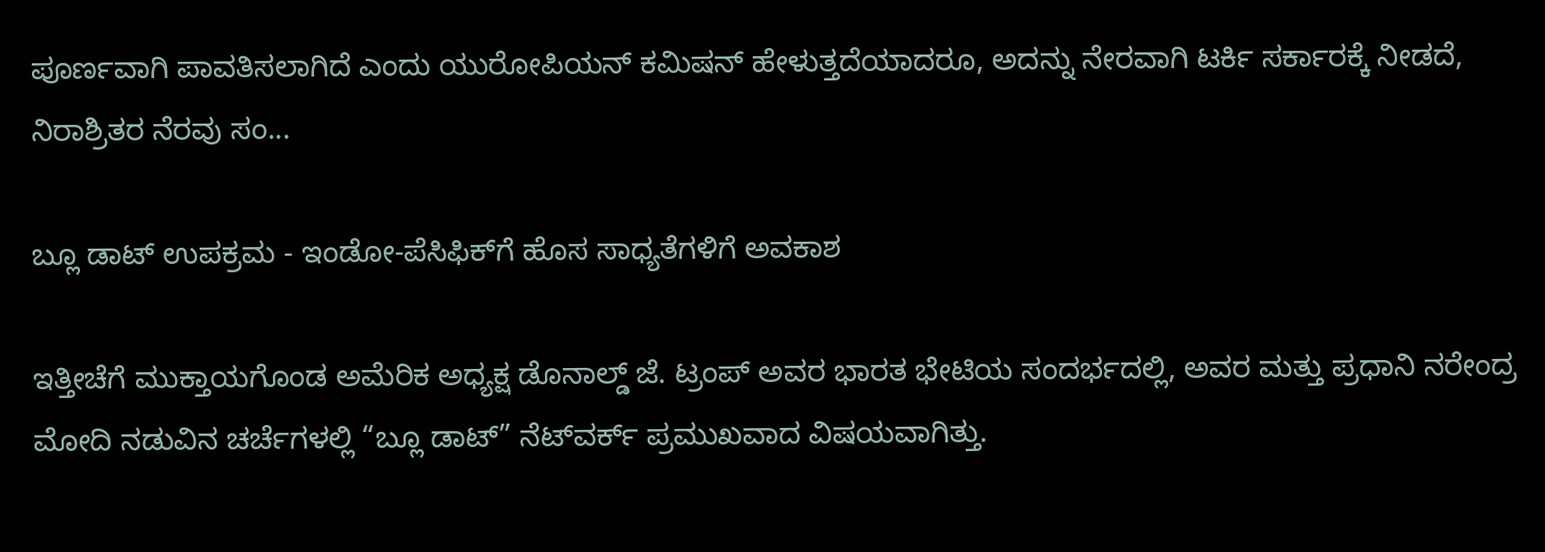ಪೂರ್ಣವಾಗಿ ಪಾವತಿಸಲಾಗಿದೆ ಎಂದು ಯುರೋಪಿಯನ್ ಕಮಿಷನ್ ಹೇಳುತ್ತದೆಯಾದರೂ, ಅದನ್ನು ನೇರವಾಗಿ ಟರ್ಕಿ ಸರ್ಕಾರಕ್ಕೆ ನೀಡದೆ, ನಿರಾಶ್ರಿತರ ನೆರವು ಸಂ...

ಬ್ಲೂ ಡಾಟ್ ಉಪಕ್ರಮ - ಇಂಡೋ-ಪೆಸಿಫಿಕ್‌ಗೆ ಹೊಸ ಸಾಧ್ಯತೆಗಳಿಗೆ ಅವಕಾಶ

ಇತ್ತೀಚೆಗೆ ಮುಕ್ತಾಯಗೊಂಡ ಅಮೆರಿಕ ಅಧ್ಯಕ್ಷ ಡೊನಾಲ್ಡ್ ಜೆ. ಟ್ರಂಪ್ ಅವರ ಭಾರತ ಭೇಟಿಯ ಸಂದರ್ಭದಲ್ಲಿ, ಅವರ ಮತ್ತು ಪ್ರಧಾನಿ ನರೇಂದ್ರ ಮೋದಿ ನಡುವಿನ ಚರ್ಚೆಗಳಲ್ಲಿ “ಬ್ಲೂ ಡಾಟ್” ನೆಟ್‌ವರ್ಕ್ ಪ್ರಮುಖವಾದ ವಿಷಯವಾಗಿತ್ತು.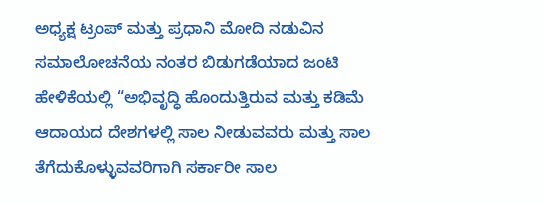ಅಧ್ಯಕ್ಷ ಟ್ರಂಪ್ ಮತ್ತು ಪ್ರಧಾನಿ ಮೋದಿ ನಡುವಿನ ಸಮಾಲೋಚನೆಯ ನಂತರ ಬಿಡುಗಡೆಯಾದ ಜಂಟಿ ಹೇಳಿಕೆಯಲ್ಲಿ “ಅಭಿವೃದ್ಧಿ ಹೊಂದುತ್ತಿರುವ ಮತ್ತು ಕಡಿಮೆ ಆದಾಯದ ದೇಶಗಳಲ್ಲಿ ಸಾಲ ನೀಡುವವರು ಮತ್ತು ಸಾಲ ತೆಗೆದುಕೊಳ್ಳುವವರಿಗಾಗಿ ಸರ್ಕಾರೀ ಸಾಲ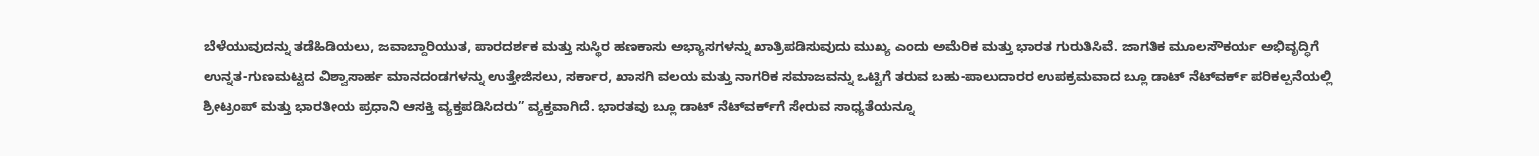ಬೆಳೆಯುವುದನ್ನು ತಡೆಹಿಡಿಯಲು, ಜವಾಬ್ದಾರಿಯುತ, ಪಾರದರ್ಶಕ ಮತ್ತು ಸುಸ್ಥಿರ ಹಣಕಾಸು ಅಭ್ಯಾಸಗಳನ್ನು ಖಾತ್ರಿಪಡಿಸುವುದು ಮುಖ್ಯ ಎಂದು ಅಮೆರಿಕ ಮತ್ತು ಭಾರತ ಗುರುತಿಸಿವೆ. ಜಾಗತಿಕ ಮೂಲಸೌಕರ್ಯ ಅಭಿವೃದ್ಧಿಗೆ ಉನ್ನತ-ಗುಣಮಟ್ಟದ ವಿಶ್ವಾಸಾರ್ಹ ಮಾನದಂಡಗಳನ್ನು ಉತ್ತೇಜಿಸಲು, ಸರ್ಕಾರ, ಖಾಸಗಿ ವಲಯ ಮತ್ತು ನಾಗರಿಕ ಸಮಾಜವನ್ನು ಒಟ್ಟಿಗೆ ತರುವ ಬಹು-ಪಾಲುದಾರರ ಉಪಕ್ರಮವಾದ ಬ್ಲೂ ಡಾಟ್ ನೆಟ್‌ವರ್ಕ್ ಪರಿಕಲ್ಪನೆಯಲ್ಲಿ ಶ್ರೀಟ್ರಂಪ್ ಮತ್ತು ಭಾರತೀಯ ಪ್ರಧಾನಿ ಆಸಕ್ತಿ ವ್ಯಕ್ತಪಡಿಸಿದರು” ವ್ಯಕ್ತವಾಗಿದೆ. ಭಾರತವು ಬ್ಲೂ ಡಾಟ್ ನೆಟ್‌ವರ್ಕ್‌ಗೆ ಸೇರುವ ಸಾಧ್ಯತೆಯನ್ನೂ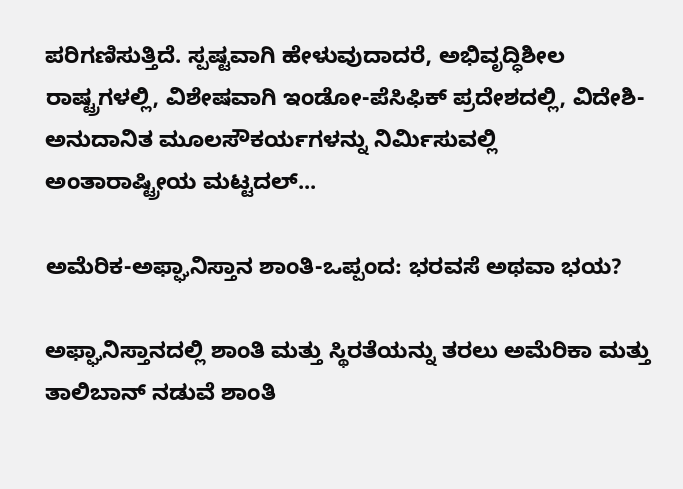ಪರಿಗಣಿಸುತ್ತಿದೆ. ಸ್ಪಷ್ಟವಾಗಿ ಹೇಳುವುದಾದರೆ, ಅಭಿವೃದ್ಧಿಶೀಲ ರಾಷ್ಟ್ರಗಳಲ್ಲಿ, ವಿಶೇಷವಾಗಿ ಇಂಡೋ-ಪೆಸಿಫಿಕ್ ಪ್ರದೇಶದಲ್ಲಿ, ವಿದೇಶಿ-ಅನುದಾನಿತ ಮೂಲಸೌಕರ್ಯಗಳನ್ನು ನಿರ್ಮಿಸುವಲ್ಲಿ ಅಂತಾರಾಷ್ಟ್ರೀಯ ಮಟ್ಟದಲ್...

ಅಮೆರಿಕ-ಅಫ್ಘಾನಿಸ್ತಾನ ಶಾಂತಿ-ಒಪ್ಪಂದ: ಭರವಸೆ ಅಥವಾ ಭಯ?

ಅಫ್ಘಾನಿಸ್ತಾನದಲ್ಲಿ ಶಾಂತಿ ಮತ್ತು ಸ್ಥಿರತೆಯನ್ನು ತರಲು ಅಮೆರಿಕಾ ಮತ್ತು ತಾಲಿಬಾನ್ ನಡುವೆ ಶಾಂತಿ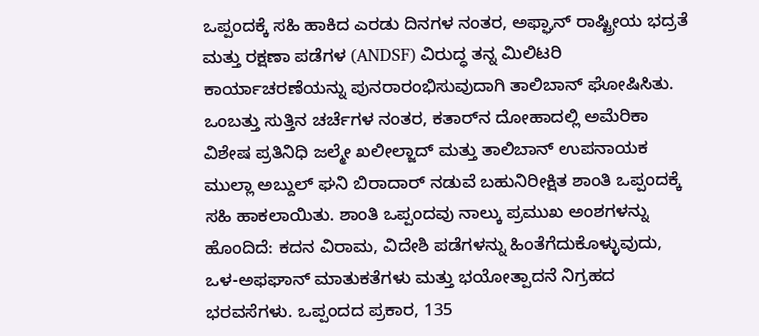ಒಪ್ಪಂದಕ್ಕೆ ಸಹಿ ಹಾಕಿದ ಎರಡು ದಿನಗಳ ನಂತರ, ಅಫ್ಘಾನ್ ರಾಷ್ಟ್ರೀಯ ಭದ್ರತೆ ಮತ್ತು ರಕ್ಷಣಾ ಪಡೆಗಳ (ANDSF) ವಿರುದ್ಧ ತನ್ನ ಮಿಲಿಟರಿ ಕಾರ್ಯಾಚರಣೆಯನ್ನು ಪುನರಾರಂಭಿಸುವುದಾಗಿ ತಾಲಿಬಾನ್ ಘೋಷಿಸಿತು. ಒಂಬತ್ತು ಸುತ್ತಿನ ಚರ್ಚೆಗಳ ನಂತರ, ಕತಾರ್‌ನ ದೋಹಾದಲ್ಲಿ ಅಮೆರಿಕಾ ವಿಶೇಷ ಪ್ರತಿನಿಧಿ ಜಲ್ಮೇ ಖಲೀಲ್ಜಾದ್ ಮತ್ತು ತಾಲಿಬಾನ್ ಉಪನಾಯಕ ಮುಲ್ಲಾ ಅಬ್ದುಲ್ ಘನಿ ಬಿರಾದಾರ್ ನಡುವೆ ಬಹುನಿರೀಕ್ಷಿತ ಶಾಂತಿ ಒಪ್ಪಂದಕ್ಕೆ ಸಹಿ ಹಾಕಲಾಯಿತು. ಶಾಂತಿ ಒಪ್ಪಂದವು ನಾಲ್ಕು ಪ್ರಮುಖ ಅಂಶಗಳನ್ನು ಹೊಂದಿದೆ: ಕದನ ವಿರಾಮ, ವಿದೇಶಿ ಪಡೆಗಳನ್ನು ಹಿಂತೆಗೆದುಕೊಳ್ಳುವುದು, ಒಳ-ಅಫಘಾನ್ ಮಾತುಕತೆಗಳು ಮತ್ತು ಭಯೋತ್ಪಾದನೆ ನಿಗ್ರಹದ ಭರವಸೆಗಳು. ಒಪ್ಪಂದದ ಪ್ರಕಾರ, 135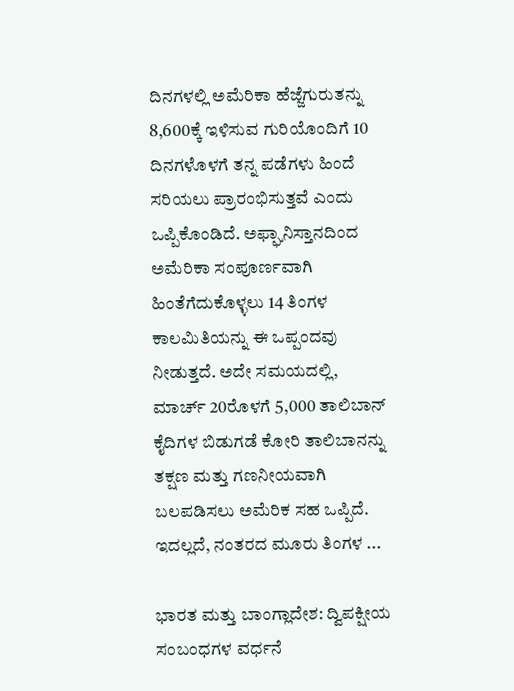ದಿನಗಳಲ್ಲಿ ಅಮೆರಿಕಾ ಹೆಜ್ಜೆಗುರುತನ್ನು 8,600ಕ್ಕೆ ಇಳಿಸುವ ಗುರಿಯೊಂದಿಗೆ 10 ದಿನಗಳೊಳಗೆ ತನ್ನ ಪಡೆಗಳು ಹಿಂದೆ ಸರಿಯಲು ಪ್ರಾರಂಭಿಸುತ್ತವೆ ಎಂದು ಒಪ್ಪಿಕೊಂಡಿದೆ. ಅಫ್ಘಾನಿಸ್ತಾನದಿಂದ ಅಮೆರಿಕಾ ಸಂಪೂರ್ಣವಾಗಿ ಹಿಂತೆಗೆದುಕೊಳ್ಳಲು 14 ತಿಂಗಳ ಕಾಲಮಿತಿಯನ್ನು ಈ ಒಪ್ಪಂದವು ನೀಡುತ್ತದೆ. ಅದೇ ಸಮಯದಲ್ಲಿ, ಮಾರ್ಚ್ 20ರೊಳಗೆ 5,000 ತಾಲಿಬಾನ್ ಕೈದಿಗಳ ಬಿಡುಗಡೆ ಕೋರಿ ತಾಲಿಬಾನನ್ನು ತಕ್ಷಣ ಮತ್ತು ಗಣನೀಯವಾಗಿ ಬಲಪಡಿಸಲು ಅಮೆರಿಕ ಸಹ ಒಪ್ಪಿದೆ. ಇದಲ್ಲದೆ, ನಂತರದ ಮೂರು ತಿಂಗಳ ...

ಭಾರತ ಮತ್ತು ಬಾಂಗ್ಲಾದೇಶ: ದ್ವಿಪಕ್ಷೀಯ ಸಂಬಂಧಗಳ ವರ್ಧನೆ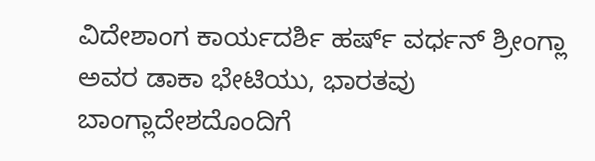ವಿದೇಶಾಂಗ ಕಾರ್ಯದರ್ಶಿ ಹರ್ಷ್ ವರ್ಧನ್ ಶ್ರೀಂಗ್ಲಾ ಅವರ ಡಾಕಾ ಭೇಟಿಯು, ಭಾರತವು ಬಾಂಗ್ಲಾದೇಶದೊಂದಿಗೆ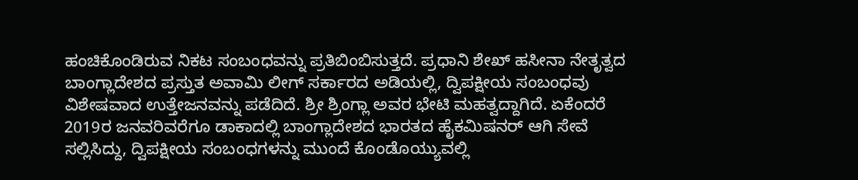ಹಂಚಿಕೊಂಡಿರುವ ನಿಕಟ ಸಂಬಂಧವನ್ನು ಪ್ರತಿಬಿಂಬಿಸುತ್ತದೆ. ಪ್ರಧಾನಿ ಶೇಖ್ ಹಸೀನಾ ನೇತೃತ್ವದ ಬಾಂಗ್ಲಾದೇಶದ ಪ್ರಸ್ತುತ ಅವಾಮಿ ಲೀಗ್ ಸರ್ಕಾರದ ಅಡಿಯಲ್ಲಿ, ದ್ವಿಪಕ್ಷೀಯ ಸಂಬಂಧವು ವಿಶೇಷವಾದ ಉತ್ತೇಜನವನ್ನು ಪಡೆದಿದೆ. ಶ್ರೀ ಶ್ರಿಂಗ್ಲಾ ಅವರ ಭೇಟಿ ಮಹತ್ವದ್ದಾಗಿದೆ. ಏಕೆಂದರೆ 2019ರ ಜನವರಿವರೆಗೂ ಡಾಕಾದಲ್ಲಿ ಬಾಂಗ್ಲಾದೇಶದ ಭಾರತದ ಹೈಕಮಿಷನರ್ ಆಗಿ ಸೇವೆ ಸಲ್ಲಿಸಿದ್ದು, ದ್ವಿಪಕ್ಷೀಯ ಸಂಬಂಧಗಳನ್ನು ಮುಂದೆ ಕೊಂಡೊಯ್ಯುವಲ್ಲಿ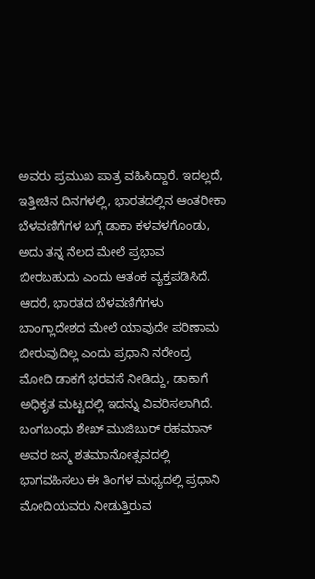ಅವರು ಪ್ರಮುಖ ಪಾತ್ರ ವಹಿಸಿದ್ದಾರೆ. ಇದಲ್ಲದೆ, ಇತ್ತೀಚಿನ ದಿನಗಳಲ್ಲಿ, ಭಾರತದಲ್ಲಿನ ಆಂತರೀಕಾ ಬೆಳವಣಿಗೆಗಳ ಬಗ್ಗೆ ಡಾಕಾ ಕಳವಳಗೊಂಡು, ಅದು ತನ್ನ ನೆಲದ ಮೇಲೆ ಪ್ರಭಾವ ಬೀರಬಹುದು ಎಂದು ಆತಂಕ ವ್ಯಕ್ತಪಡಿಸಿದೆ. ಆದರೆ, ಭಾರತದ ಬೆಳವಣಿಗೆಗಳು ಬಾಂಗ್ಲಾದೇಶದ ಮೇಲೆ ಯಾವುದೇ ಪರಿಣಾಮ ಬೀರುವುದಿಲ್ಲ ಎಂದು ಪ್ರಧಾನಿ ನರೇಂದ್ರ ಮೋದಿ ಡಾಕಗೆ ಭರವಸೆ ನೀಡಿದ್ದು, ಡಾಕಾಗೆ ಅಧಿಕೃತ ಮಟ್ಟದಲ್ಲಿ ಇದನ್ನು ವಿವರಿಸಲಾಗಿದೆ. ಬಂಗಬಂಧು ಶೇಖ್ ಮುಜಿಬುರ್ ರಹಮಾನ್ ಅವರ ಜನ್ಮ ಶತಮಾನೋತ್ಸವದಲ್ಲಿ ಭಾಗವಹಿಸಲು ಈ ತಿಂಗಳ ಮಧ್ಯದಲ್ಲಿ ಪ್ರಧಾನಿ ಮೋದಿಯವರು ನೀಡುತ್ತಿರುವ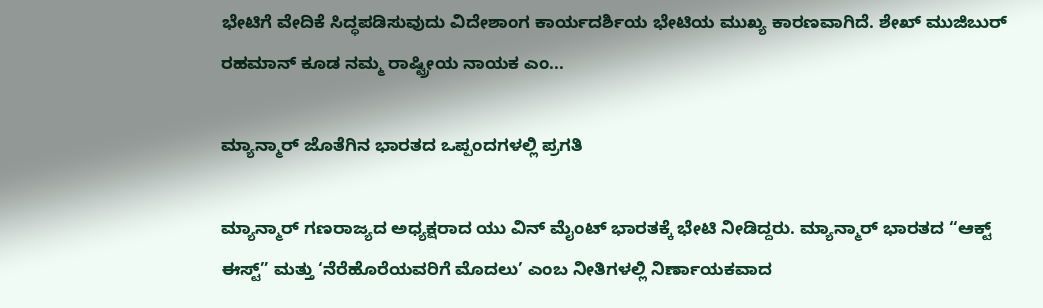ಭೇಟಿಗೆ ವೇದಿಕೆ ಸಿದ್ಧಪಡಿಸುವುದು ವಿದೇಶಾಂಗ ಕಾರ್ಯದರ್ಶಿಯ ಭೇಟಿಯ ಮುಖ್ಯ ಕಾರಣವಾಗಿದೆ. ಶೇಖ್ ಮುಜಿಬುರ್ ರಹಮಾನ್ ಕೂಡ ನಮ್ಮ ರಾಷ್ಟ್ರೀಯ ನಾಯಕ ಎಂ...

ಮ್ಯಾನ್ಮಾರ್‌ ಜೊತೆಗಿನ ಭಾರತದ ಒಪ್ಪಂದಗಳಲ್ಲಿ ಪ್ರಗತಿ

ಮ್ಯಾನ್ಮಾರ್ ಗಣರಾಜ್ಯದ ಅಧ್ಯಕ್ಷರಾದ ಯು ವಿನ್ ಮೈಂಟ್ ಭಾರತಕ್ಕೆ ಭೇಟಿ ನೀಡಿದ್ದರು. ಮ್ಯಾನ್ಮಾರ್ ಭಾರತದ “ಆಕ್ಟ್ ಈಸ್ಟ್” ಮತ್ತು ‘ನೆರೆಹೊರೆಯವರಿಗೆ ಮೊದಲು’ ಎಂಬ ನೀತಿಗಳಲ್ಲಿ ನಿರ್ಣಾಯಕವಾದ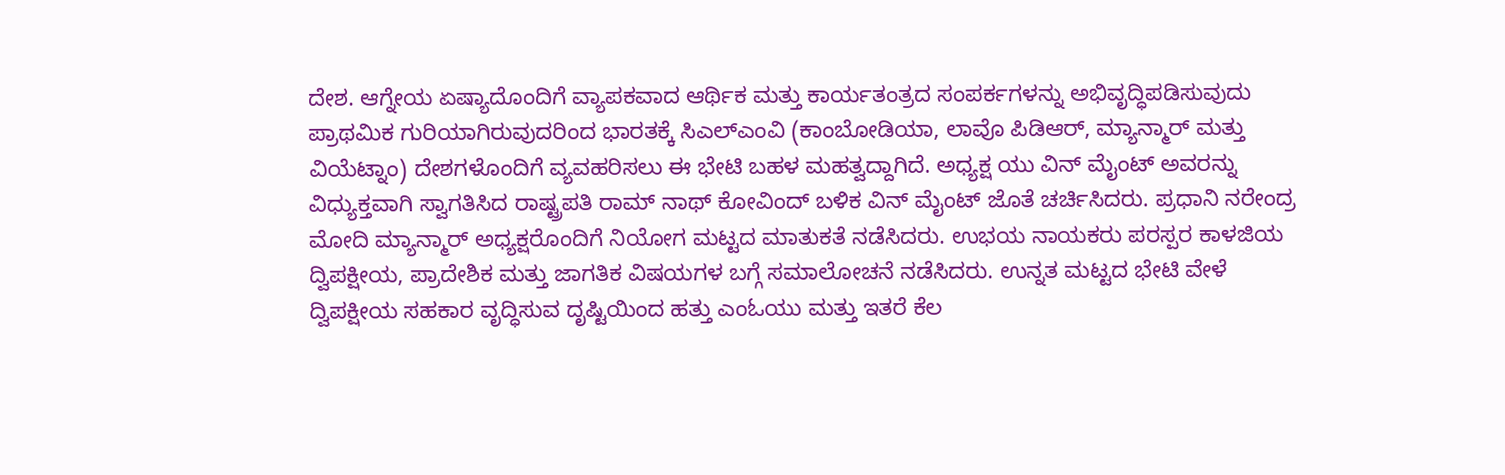ದೇಶ‌. ಆಗ್ನೇಯ ಏಷ್ಯಾದೊಂದಿಗೆ ವ್ಯಾಪಕವಾದ ಆರ್ಥಿಕ ಮತ್ತು ಕಾರ್ಯತಂತ್ರದ ಸಂಪರ್ಕಗಳನ್ನು ಅಭಿವೃದ್ಧಿಪಡಿಸುವುದು ಪ್ರಾಥಮಿಕ ಗುರಿಯಾಗಿರುವುದರಿಂದ ಭಾರತಕ್ಕೆ ಸಿಎಲ್‌ಎಂವಿ (ಕಾಂಬೋಡಿಯಾ, ಲಾವೊ ಪಿಡಿಆರ್, ಮ್ಯಾನ್ಮಾರ್ ಮತ್ತು ವಿಯೆಟ್ನಾಂ) ದೇಶಗಳೊಂದಿಗೆ ವ್ಯವಹರಿಸಲು ಈ ಭೇಟಿ ಬಹಳ ಮಹತ್ವದ್ದಾಗಿದೆ. ಅಧ್ಯಕ್ಷ ಯು ವಿನ್ ಮೈಂಟ್ ಅವರನ್ನು ವಿಧ್ಯುಕ್ತವಾಗಿ ಸ್ವಾಗತಿಸಿದ ರಾಷ್ಟ್ರಪತಿ ರಾಮ್ ನಾಥ್ ಕೋವಿಂದ್ ಬಳಿಕ ವಿನ್ ಮೈಂಟ್ ಜೊತೆ ಚರ್ಚಿಸಿದರು. ಪ್ರಧಾನಿ ನರೇಂದ್ರ ಮೋದಿ ಮ್ಯಾನ್ಮಾರ್ ಅಧ್ಯಕ್ಷರೊಂದಿಗೆ ನಿಯೋಗ ಮಟ್ಟದ ಮಾತುಕತೆ ನಡೆಸಿದರು. ಉಭಯ ನಾಯಕರು ಪರಸ್ಪರ ಕಾಳಜಿಯ ದ್ವಿಪಕ್ಷೀಯ, ಪ್ರಾದೇಶಿಕ ಮತ್ತು ಜಾಗತಿಕ ವಿಷಯಗಳ ಬಗ್ಗೆ ಸಮಾಲೋಚನೆ ನಡೆಸಿದರು. ಉನ್ನತ ಮಟ್ಟದ ಭೇಟಿ ವೇಳೆ ದ್ವಿಪಕ್ಷೀಯ ಸಹಕಾರ ವೃದ್ಧಿಸುವ ದೃಷ್ಟಿಯಿಂದ ಹತ್ತು ಎಂಓಯು ಮತ್ತು ಇತರೆ ಕೆಲ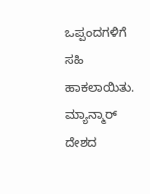ಒಪ್ಪಂದಗಳಿಗೆ ಸಹಿ ಹಾಕಲಾಯಿತು. ಮ್ಯಾನ್ಮಾರ್ ದೇಶದ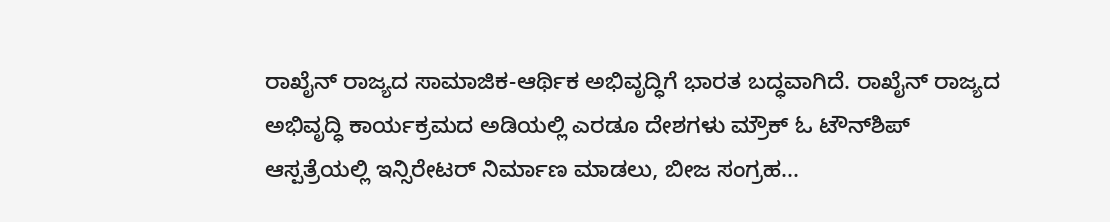ರಾಖೈನ್ ರಾಜ್ಯದ ಸಾಮಾಜಿಕ-ಆರ್ಥಿಕ ಅಭಿವೃದ್ಧಿಗೆ ಭಾರತ ಬದ್ಧವಾಗಿದೆ. ರಾಖೈನ್ ರಾಜ್ಯದ ಅಭಿವೃದ್ಧಿ ಕಾರ್ಯಕ್ರಮದ ಅಡಿಯಲ್ಲಿ ಎರಡೂ ದೇಶಗಳು ಮ್ರೌಕ್ ಓ ಟೌನ್‌ಶಿಪ್ ಆಸ್ಪತ್ರೆಯಲ್ಲಿ ಇನ್ಸಿರೇಟರ್ ನಿರ್ಮಾಣ ಮಾಡಲು, ಬೀಜ ಸಂಗ್ರಹ...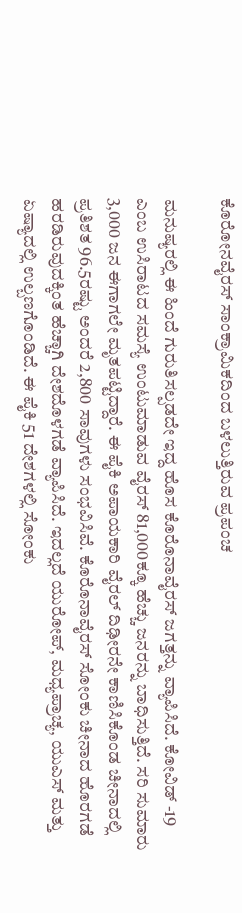ಕೊರೋನವೈರಸ್ ಸಾಂಕ್ರಾಮಿಕದಿಂದ ಬಳಲುತ್ತಿರುವ ಪ್ರಪಂಚ

ಮನುಷ್ಯರಲ್ಲಿ ಈ ಹಿಂದೆ ಗುರುತಿಸಲ್ಪಡದೇ ಇದ್ದ ಹೊಸ ಕೊರೊನಾವೈರಸ್ ಜಗತ್ತನ್ನು ವ್ಯಾಪಿಸಿದೆ. ಕೋವಿಡ್ -19 ಎಂಬ ಉಸಿರಾಟದ ಸಮಸ್ಯೆ ಉಂಟುಮಾಡುವ ವೈರಸ್‌ 81,000ಕ್ಕೂ ಹೆಚ್ಚು ಜನರನ್ನು ಬಾಧಿಸುತ್ತಿದೆ. ಸರಿ ಸುಮಾರು 3,000 ಜನ ಈಗಾಗಲೇ ಮೃತಪಟ್ಟಿದ್ದಾರೆ. ಈ ಪೈಕಿ ಅಪಾಯಕಾರಿ ವೈರಲ್ ದಿಢೀರನೇ ಕಾಣಿಸಿಕೊಂಡ ಚೀನಾದಲ್ಲಿ ಪ್ರತಿಶತ 96.5ರಷ್ಟು ಅಂದರೆ 2,800 ಸಾವುಗಳು ಸಂಭವಿಸಿವೆ. ಕೊರೊನಾವೈರಸ್ ಸೋಂಕು ಚೀನಾದ ಹೊರಗಡೆ ಹರಡಿರುವುದಕ್ಕಿಂತ ಹೆಚ್ಚಾಗಿ ದೇಶದೊಳಗಡೆ ವ್ಯಾಪಿಸಿದೆ. ಇದಲ್ಲದೆ ಯುರೋಪ್, ಮಧ್ಯಪ್ರಾಚ್ಯ, ಯುಎಸ್ ಮತ್ತು ಏಷ್ಯಾದಲ್ಲಿ ಉಲ್ಬಣಗೊಂಡಿದೆ. ಈ ಪೈಕಿ 51 ದೇಶಗಳಲ್ಲಿ ಸೋಂಕು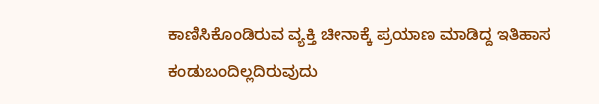ಕಾಣಿಸಿಕೊಂಡಿರುವ ವ್ಯಕ್ತಿ ಚೀನಾಕ್ಕೆ ಪ್ರಯಾಣ ಮಾಡಿದ್ದ ಇತಿಹಾಸ ಕಂಡುಬಂದಿಲ್ಲದಿರುವುದು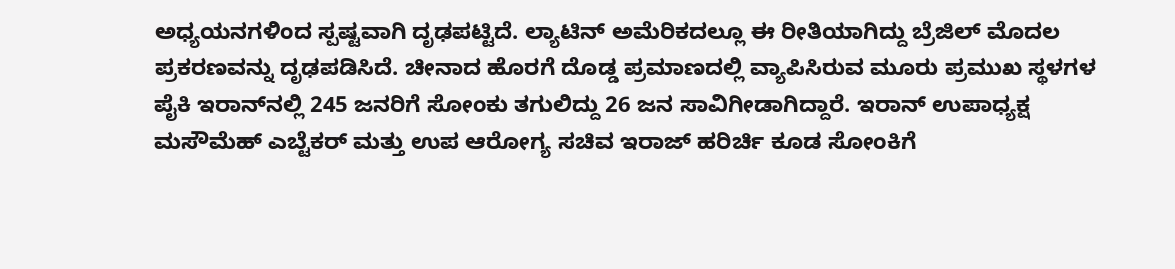ಅಧ್ಯಯನಗಳಿಂದ ಸ್ಪಷ್ಟವಾಗಿ ದೃಢಪಟ್ಟಿದೆ. ಲ್ಯಾಟಿನ್ ಅಮೆರಿಕದಲ್ಲೂ ಈ ರೀತಿಯಾಗಿದ್ದು ಬ್ರೆಜಿಲ್ ಮೊದಲ ಪ್ರಕರಣವನ್ನು ದೃಢಪಡಿಸಿದೆ. ಚೀನಾದ ಹೊರಗೆ ದೊಡ್ಡ ಪ್ರಮಾಣದಲ್ಲಿ ವ್ಯಾಪಿಸಿರುವ ಮೂರು ಪ್ರಮುಖ ಸ್ಥಳಗಳ ಪೈಕಿ ಇರಾನ್‌ನಲ್ಲಿ 245 ಜನರಿಗೆ ಸೋಂಕು ತಗುಲಿದ್ದು 26 ಜನ ಸಾವಿಗೀಡಾಗಿದ್ದಾರೆ. ಇರಾನ್‌ ಉಪಾಧ್ಯಕ್ಷ ಮಸೌಮೆಹ್ ಎಬ್ಟೆಕರ್ ಮತ್ತು ಉಪ ಆರೋಗ್ಯ ಸಚಿವ ಇರಾಜ್ ಹರಿರ್ಚಿ ಕೂಡ ಸೋಂಕಿಗೆ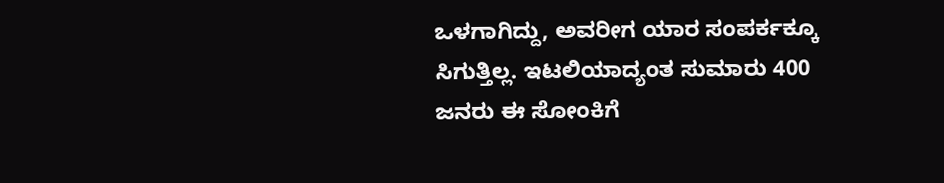ಒಳಗಾಗಿದ್ದು, ಅವರೀಗ ಯಾರ ಸಂಪರ್ಕಕ್ಕೂ ಸಿಗುತ್ತಿಲ್ಲ. ಇಟಲಿಯಾದ್ಯಂತ ಸುಮಾರು 400 ಜನರು ಈ ಸೋಂಕಿಗೆ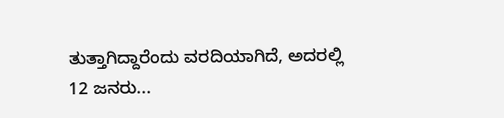ತುತ್ತಾಗಿದ್ದಾರೆಂದು ವರದಿಯಾಗಿದೆ, ಅದರಲ್ಲಿ 12 ಜನರು...